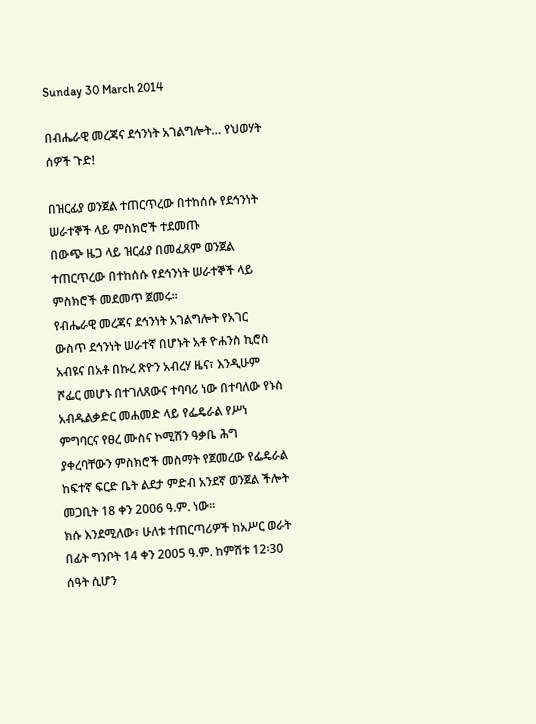Sunday 30 March 2014

በብሔራዊ መረጃና ደኅንነት አገልግሎት… የህወሃት ሰዎች ጉድ!

በዝርፊያ ወንጀል ተጠርጥረው በተከሰሱ የደኅንነት ሠራተኞች ላይ ምስክሮች ተደመጡ
በውጭ ዜጋ ላይ ዝርፊያ በመፈጸም ወንጀል ተጠርጥረው በተከሰሱ የደኅንነት ሠራተኞች ላይ ምስክሮች መደመጥ ጀመሩ፡፡
የብሔራዊ መረጃና ደኅንነት አገልግሎት የአገር ውስጥ ደኅንነት ሠራተኛ በሆኑት አቶ ዮሐንስ ኪሮስ አብዩና በአቶ በኩረ ጽዮን አብረሃ ዜና፣ እንዲሁም ሾፌር መሆኑ በተገለጸውና ተባባሪ ነው በተባለው የኑስ አብዱልቃድር መሐመድ ላይ የፌዴራል የሥነ ምግባርና የፀረ ሙስና ኮሚሽን ዓቃቤ ሕግ ያቀረባቸውን ምስክሮች መስማት የጀመረው የፌዴራል ከፍተኛ ፍርድ ቤት ልደታ ምድብ አንደኛ ወንጀል ችሎት መጋቢት 18 ቀን 2006 ዓ.ም. ነው፡፡
ክሱ እንደሚለው፣ ሁለቱ ተጠርጣሪዎች ከአሥር ወራት በፊት ግንቦት 14 ቀን 2005 ዓ.ም. ከምሽቱ 12፡30 ሰዓት ሲሆን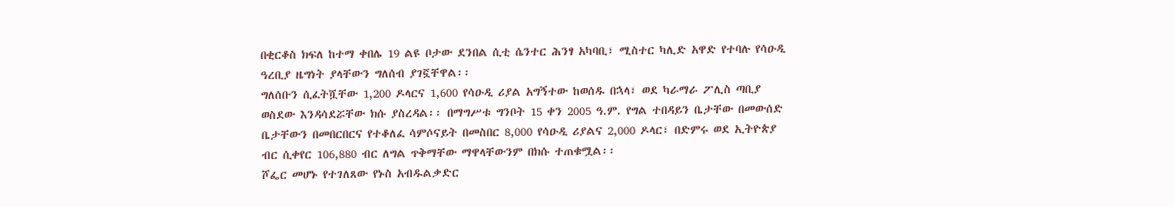በቂርቆስ ክፍለ ከተማ ቀበሌ 19 ልዩ ቦታው ደንበል ሲቲ ሴንተር ሕንፃ አካባቢ፣ ሚስተር ካሊድ አዋድ የተባሉ የሳዑዲ ዓረቢያ ዜግነት ያላቸውን ግለሰብ ያገኟቸዋል፡፡
ግለሰቡን ሲፈትሿቸው 1,200 ዶላርና 1,600 የሳዑዲ ሪያል አግኝተው ከወሰዱ በኋላ፣ ወደ ካራማራ ፖሊስ ጣቢያ ወስደው እንዳሳደሯቸው ክሱ ያስረዳል፡፡ በማግሥቱ ግንቦት 15 ቀን 2005 ዓ.ም. የግል ተበዳይን ቤታቸው በመውሰድ ቤታቸውን በመበርበርና የተቆለፈ ሳምሶናይት በመስበር 8,000 የሳዑዲ ሪያልና 2,000 ዶላር፣ በድምሩ ወደ ኢትዮጵያ ብር ሲቀየር 106,880 ብር ለግል ጥቅማቸው ማዋላቸውንም በክሱ ተጠቁሟል፡፡
ሾፌር መሆኑ የተገለጸው የኑስ አብዱልቃድር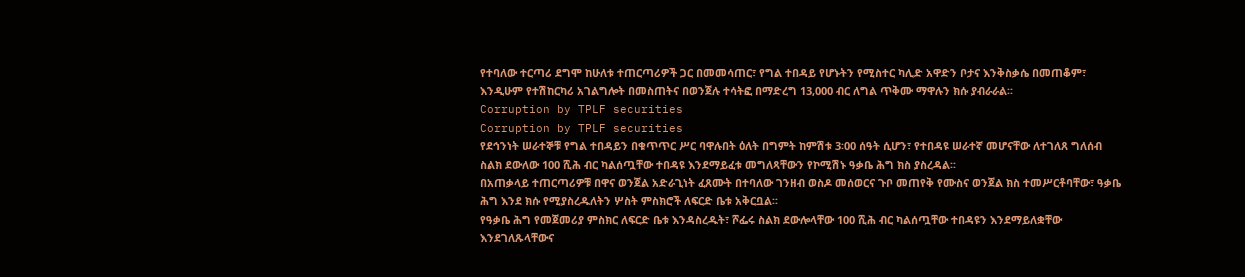የተባለው ተርጣሪ ደግሞ ከሁለቱ ተጠርጣሪዎች ጋር በመመሳጠር፣ የግል ተበዳይ የሆኑትን የሚስተር ካሊድ አዋድን ቦታና እንቅስቃሴ በመጠቆም፣ እንዲሁም የተሽከርካሪ አገልግሎት በመስጠትና በወንጀሉ ተሳትፎ በማድረግ 13,000 ብር ለግል ጥቅሙ ማዋሉን ክሱ ያብራራል፡፡
Corruption by TPLF securities
Corruption by TPLF securities
የደኅንነት ሠራተኞቹ የግል ተበዳይን በቁጥጥር ሥር ባዋሉበት ዕለት በግምት ከምሽቱ 3፡00 ሰዓት ሲሆን፣ የተበዳዩ ሠራተኛ መሆናቸው ለተገለጸ ግለሰብ ስልክ ደውለው 100 ሺሕ ብር ካልሰጧቸው ተበዳዩ እንደማይፈቱ መግለጻቸውን የኮሚሽኑ ዓቃቤ ሕግ ክስ ያስረዳል፡፡
በአጠቃላይ ተጠርጣሪዎቹ በዋና ወንጀል አድራጊነት ፈጸሙት በተባለው ገንዘብ ወስዶ መሰወርና ጉቦ መጠየቅ የሙስና ወንጀል ክስ ተመሥርቶባቸው፣ ዓቃቤ ሕግ እንደ ክሱ የሚያስረዱለትን ሦስት ምስክሮች ለፍርድ ቤቱ አቅርቧል፡፡
የዓቃቤ ሕግ የመጀመሪያ ምስክር ለፍርድ ቤቱ እንዳስረዱት፣ ሾፌሩ ስልክ ደውሎላቸው 100 ሺሕ ብር ካልሰጧቸው ተበዳዩን እንደማይለቋቸው እንደገለጹላቸውና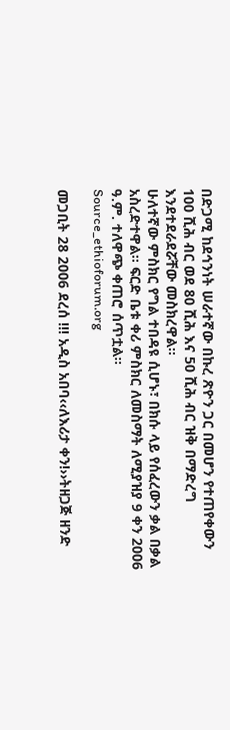በድጋሚ ከደኅንነት ሠራተኛው በኩረ ጽዮን ጋር በመሆን የተጠየቀውን 100 ሺሕ ብር ወደ 80 ሺሕ እና 50 ሺሕ ብር ዝቅ በማድረግ እንደተደራደሯቸው መስክረዋል፡፡
ሁለተኛው ምስክር የግል ተበዳዩ ሲሆኑ፣ በክሱ ላይ የሰፈረውን ቃል በቃል አስረድተዋል፡፡ ፍርድ ቤቱ ቀሪ ምስክር ለመስማት ለሚያዝያ 9 ቀን 2006 ዓ.ም. ተለዋጭ ቀጠሮ ሰጥቷል፡፡
Source_ethioforum.org

መጋቢት 28 2006 ደረሰ !!! አዲስ አበባ‹‹ለእሪታ ቀን!››ትዘጋጅ ዘንድ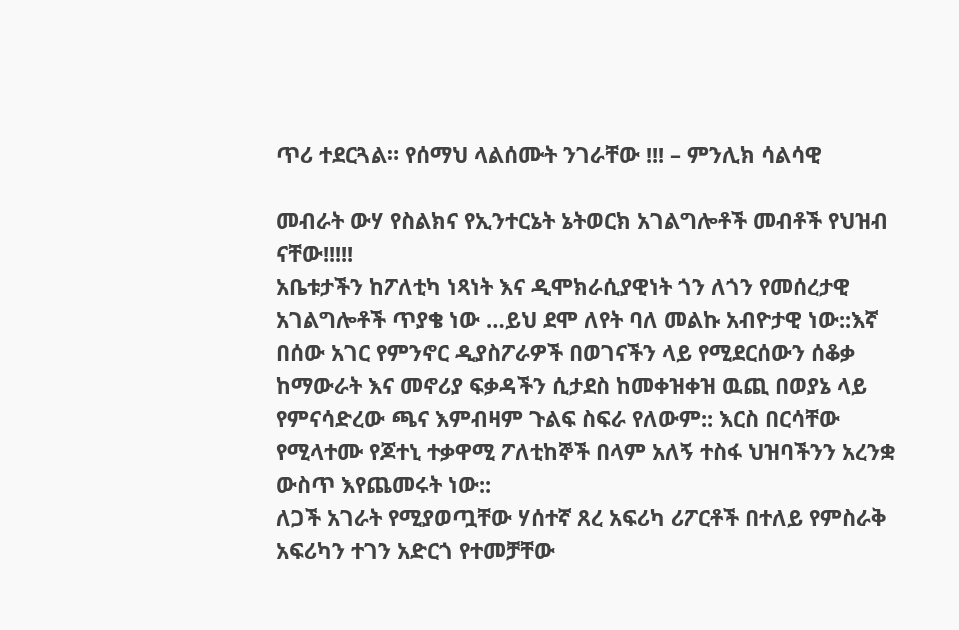ጥሪ ተደርጓል። የሰማህ ላልሰሙት ንገራቸው !!! – ምንሊክ ሳልሳዊ

መብራት ውሃ የስልክና የኢንተርኔት ኔትወርክ አገልግሎቶች መብቶች የህዝብ ናቸው!!!!!
አቤቱታችን ከፖለቲካ ነጻነት እና ዲሞክራሲያዊነት ጎን ለጎን የመሰረታዊ አገልግሎቶች ጥያቄ ነው …ይህ ደሞ ለየት ባለ መልኩ አብዮታዊ ነው::እኛ በሰው አገር የምንኖር ዲያስፖራዎች በወገናችን ላይ የሚደርሰውን ሰቆቃ ከማውራት እና መኖሪያ ፍቃዳችን ሲታደስ ከመቀዝቀዝ ዉጪ በወያኔ ላይ የምናሳድረው ጫና እምብዛም ጉልፍ ስፍራ የለውም:: እርስ በርሳቸው የሚላተሙ የጆተኒ ተቃዋሚ ፖለቲከኞች በላም አለኝ ተስፋ ህዝባችንን አረንቋ ውስጥ እየጨመሩት ነው::
ለጋች አገራት የሚያወጧቸው ሃሰተኛ ጸረ አፍሪካ ሪፖርቶች በተለይ የምስራቅ አፍሪካን ተገን አድርጎ የተመቻቸው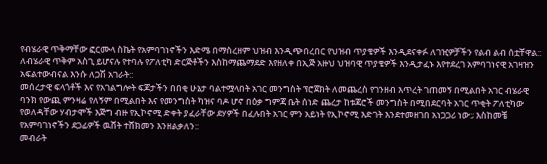የብሄራዊ ጥቅማቸው ፎርሙላ ስኬት የአምባገነኖችን እድሜ በማስረዘም ህዝብ እንዲጭበረበር የህዝብ ጥያቄዎች እንዲደናቀፉ ለገዢዎቻችን የልብ ልብ ሰቷቸዋል:: ለብሄራዊ ጥቅም አስጊ ይሆናሉ የተባሉ የፖለቲካ ድርጅቶችን እስከማጨማደድ እየዘለቀ በኢጅ አዙህ ህዝባዊ ጥያቄዎች እንዲታፈኑ እየተደረገ አምባገነናዊ አገዛዝን አፍልተውብናል እንሱ ለጋሽ አገራት::
መሰረታዊ ፍላጎቶች እና የአገልግሎት ፍጆታችን በበቂ ሁኔታ ባልተሟላበት አገር መንግስት ፕሮጀክት ለመጨረስ የገንዘብ እጥረት ገጠመኝ በሚልበት አገር ብሄራዊ ባንክ የውጪ ምንዛሬ የለኝም በሚልበት እና የመንግስት ካዝና ባዶ ሆኖ በዕቃ ግምጃ ቤት ሰነድ ጨረታ ከቱጃሮች መንግስት በሚበደርባት አገር ጥቂት ፖለቲካው የወለዳቸው ሃብታሞች እጅግ ብዙ የኢኮኖሚ ድቀት ያፈራቸው ደሃዎች በፈሉበት አገር ምን አይነት የኢኮኖሚ እድገት እንደተመዘገበ አነጋጋሪ ነው:; እስከመቼ የአምባገነኖችን ደጋፊዎች ዉሸት ተሸክመን እንዘልቃለን::
መብራት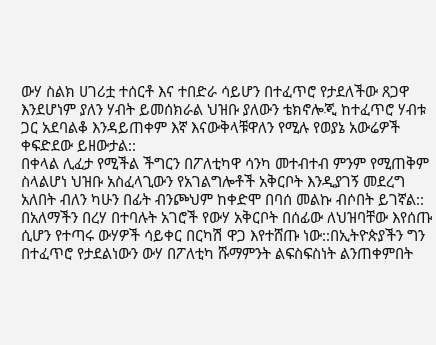ውሃ ስልክ ሀገሪቷ ተሰርቶ እና ተበድራ ሳይሆን በተፈጥሮ የታደለችው ጸጋዋ እንደሆነም ያለን ሃብት ይመሰክራል ህዝቡ ያለውን ቴክኖሎጂ ከተፈጥሮ ሃብቱ ጋር አደባልቆ እንዳይጠቀም እኛ እናውቅላቹዋለን የሚሉ የወያኔ አውሬዎች ቀፍድደው ይዘውታል::
በቀላል ሊፈታ የሚችል ችግርን በፖለቲካዋ ሳንካ መተብተብ ምንም የሚጠቅም ስላልሆነ ህዝቡ አስፈላጊውን የአገልግሎቶች አቅርቦት እንዲያገኝ መደረግ አለበት ብለን ካሁን በፊት ብንጮህም ከቀድሞ በባሰ መልኩ ብሶበት ይገኛል::
በአለማችን በረሃ በተባሉት አገሮች የውሃ አቅርቦት በሰፊው ለህዝባቸው እየሰጡ ሲሆን የተጣሩ ውሃዎች ሳይቀር በርካሽ ዋጋ እየተሸጡ ነው::በኢትዮጵያችን ግን በተፈጥሮ የታደልነውን ውሃ በፖለቲካ ሹማምንት ልፍስፍስነት ልንጠቀምበት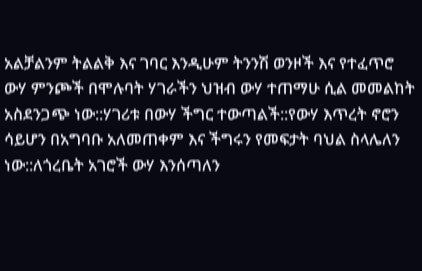አልቻልንም ትልልቅ እና ገባር እንዲሁም ትንንሽ ወንዞች እና የተፈጥሮ ውሃ ምንጮች በሞሉባት ሃገራችን ህዝብ ውሃ ተጠማሁ ሲል መመልከት አስደንጋጭ ነው::ሃገሪቱ በውሃ ችግር ተውጣልች::የውሃ እጥረት ኖሮን ሳይሆን በአግባቡ አለመጠቀም እና ችግሩን የመፍታት ባህል ስላሌለን ነው::ለጎረቤት አገሮች ውሃ እንሰጣለን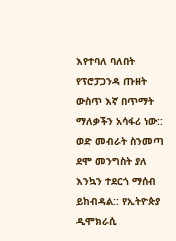እየተባለ ባለበት የፕሮፓጋንዳ ጡዘት ውስጥ እኛ በጥማት ማለቃችን አሳፋሪ ነው::
ወድ መብራት ስንመጣ ደሞ መንግስት ያለ እንኳን ተደርጎ ማሰብ ይከብዳል:: የኢትዮጵያ ዲሞክራሲ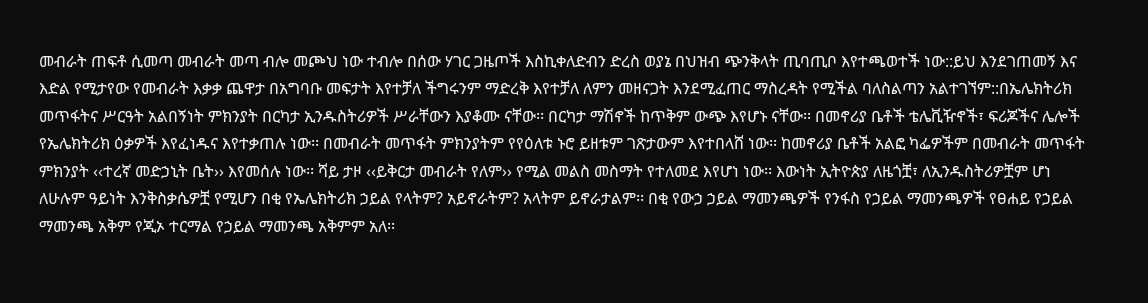መብራት ጠፍቶ ሲመጣ መብራት መጣ ብሎ መጮህ ነው ተብሎ በሰው ሃገር ጋዜጦች እስኪቀለድብን ድረስ ወያኔ በህዝብ ጭንቅላት ጢባጢቦ እየተጫወተች ነው::ይህ እንደገጠመኝ እና እድል የሚታየው የመብራት እቃቃ ጨዋታ በአግባቡ መፍታት እየተቻለ ችግሩንም ማድረቅ እየተቻለ ለምን መዘናጋት እንደሚፈጠር ማስረዳት የሚችል ባለስልጣን አልተገኘም::በኤሌክትሪክ መጥፋትና ሥርዓት አልበኝነት ምክንያት በርካታ ኢንዱስትሪዎች ሥራቸውን እያቆሙ ናቸው፡፡ በርካታ ማሽኖች ከጥቅም ውጭ እየሆኑ ናቸው፡፡ በመኖሪያ ቤቶች ቴሌቪዥኖች፣ ፍሪጆችና ሌሎች የኤሌክትሪክ ዕቃዎች እየፈነዱና እየተቃጠሉ ነው፡፡ በመብራት መጥፋት ምክንያትም የየዕለቱ ኑሮ ይዘቱም ገጽታውም እየተበላሸ ነው፡፡ ከመኖሪያ ቤቶች አልፎ ካፌዎችም በመብራት መጥፋት ምክንያት ‹‹ተረኛ መድኃኒት ቤት›› እየመሰሉ ነው፡፡ ሻይ ታዞ ‹‹ይቅርታ መብራት የለም›› የሚል መልስ መስማት የተለመደ እየሆነ ነው፡፡ እውነት ኢትዮጵያ ለዜጎቿ፣ ለኢንዱስትሪዎቿም ሆነ ለሁሉም ዓይነት እንቅስቃሴዎቿ የሚሆን በቂ የኤሌክትሪክ ኃይል የላትም? አይኖራትም? አላትም ይኖራታልም፡፡ በቂ የውኃ ኃይል ማመንጫዎች የንፋስ የኃይል ማመንጫዎች የፀሐይ የኃይል ማመንጫ አቅም የጂኦ ተርማል የኃይል ማመንጫ አቅምም አለ፡፡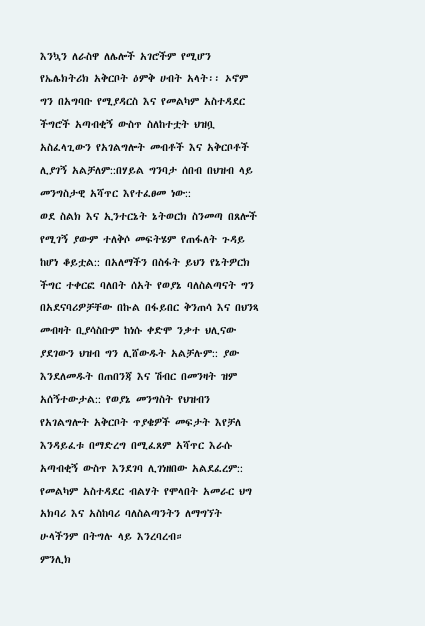እንኳን ለራስዋ ለሌሎች አገሮችም የሚሆን የኤሌክትሪክ አቅርቦት ዕምቅ ሀብት አላት፡፡ ኦኖም ግን በአግባቡ የሚያዳርስ እና የመልካም አስተዳደር ችግሮች አጣብቂኝ ውስጥ ስለከተቷት ህዝቧ አስፈላጊውን የአገልግሎት መብቶች እና አቅርቦቶች ሊያገኝ አልቻለም::በሃይል ግንባታ ሰበብ በህዝብ ላይ መንግስታዊ አሻጥር እየተፈፀመ ነው::
ወደ ስልክ እና ኢንተርኔት ኔትወርክ ስንመጣ በጸሎች የሚገኝ ያውም ተለቅሶ መፍትሄም የጠፋለት ጉዳይ ከሆነ ቆይቷል:: በአለማችን በስፋት ይህን የኔትዎርክ ችግር ተቀርፎ ባለበት ሰአት የወያኔ ባለስልጣናት ግን በአደናባሪዎቻቸው በኩል በፋይበር ቅንጠሳ እና በህንጻ መብዛት ቢያሳስቡም ከነሱ ቀድሞ ንቃተ ህሊናው ያደገውን ህዝብ ግን ሊሸውዱት አልቻሉም:: ያው እንደለመዱት በጠበንጃ እና ሽብር በመንዛት ዝም አሰኝተውታል:: የወያኔ መንግስት የህዝብን የአገልግሎት አቅርቦት ጥያቄዎች መፍታት እየቻለ እንዳይፈቱ በማድረግ በሚፈጸም አሻጥር እራሱ አጣብቂኝ ውስጥ እንደገባ ሊገነዘበው አልደፈረም:: የመልካም አስተዳደር ብልሃት የሞላበት አመራር ህግ አክባሪ እና አስከባሪ ባለስልጣንትን ለማግኘት ሁላችንም በትግሉ ላይ እንረባረብ።
ምንሊክ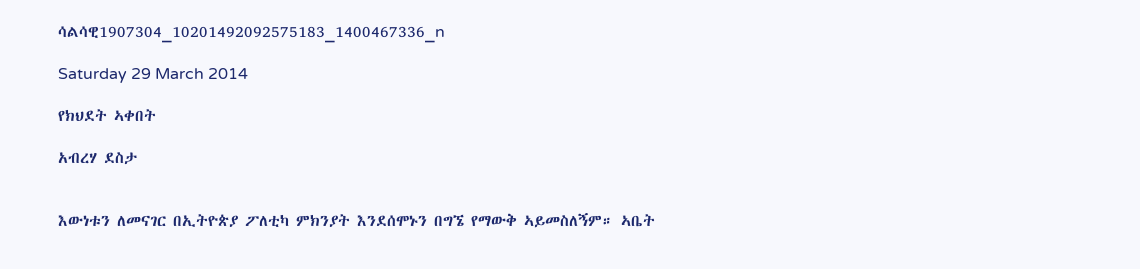ሳልሳዊ1907304_10201492092575183_1400467336_n

Saturday 29 March 2014

የክህደት ኣቀበት

አብረሃ ደስታ


እውነቱን ለመናገር በኢትዮጵያ ፖለቲካ ምክንያት እንደሰሞኑን በግኜ የማውቅ ኣይመስለኝም። ኣቤት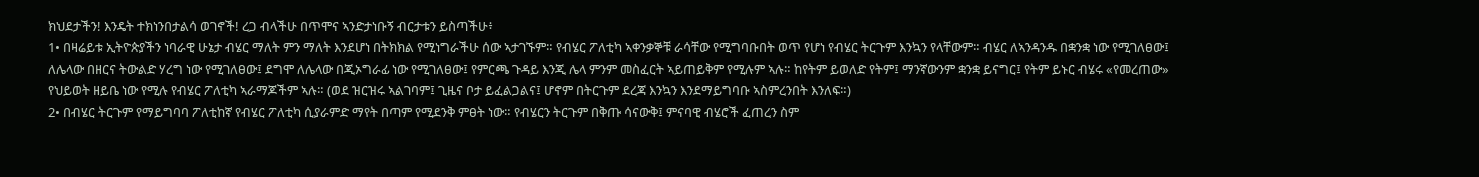ክህደታችን! እንዴት ተክነንበታልሳ ወገኖች! ረጋ ብላችሁ በጥሞና ኣንድታነቡኝ ብርታቱን ይስጣችሁ፥
1• በዛሬይቱ ኢትዮጵያችን ነባራዊ ሁኔታ ብሄር ማለት ምን ማለት እንደሆነ በትክክል የሚነግራችሁ ሰው ኣታገኙም። የብሄር ፖለቲካ ኣቀንቃኞቹ ራሳቸው የሚግባቡበት ወጥ የሆነ የብሄር ትርጉም እንኳን የላቸውም። ብሄር ለኣንዳንዱ በቋንቋ ነው የሚገለፀው፤ ለሌላው በዘርና ትውልድ ሃረግ ነው የሚገለፀው፤ ደግሞ ለሌላው በጂኦግራፊ ነው የሚገለፀው፤ የምርጫ ጉዳይ እንጂ ሌላ ምንም መስፈርት ኣይጠይቅም የሚሉም ኣሉ። ከየትም ይወለድ የትም፤ ማንኛውንም ቋንቋ ይናግር፤ የትም ይኑር ብሄሩ «የመረጠው» የህይወት ዘይቤ ነው የሚሉ የብሄር ፖለቲካ ኣራማጆችም ኣሉ። (ወደ ዝርዝሩ ኣልገባም፤ ጊዜና ቦታ ይፈልጋልና፤ ሆኖም በትርጉም ደረጃ እንኳን እንደማይግባቡ ኣስምረንበት እንለፍ።)
2• በብሄር ትርጉም የማይግባባ ፖለቲከኛ የብሄር ፖለቲካ ሲያራምድ ማየት በጣም የሚደንቅ ምፀት ነው። የብሄርን ትርጉም በቅጡ ሳናውቅ፤ ምናባዊ ብሄሮች ፈጠረን ስም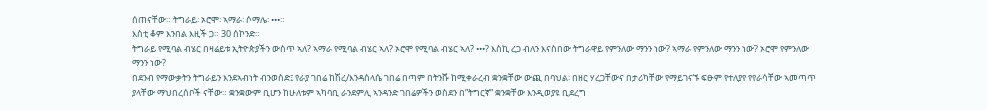ሰጠናቸው። ትግራይ፡ ኦሮሞ፡ ኣማራ፡ ሶማሌ፡ •••።
እስቲ ቆም እንበል እዚች ጋ። 30 ሰኮንድ።
ትግራይ የሚባል ብሄር በዛሬይቱ ኢትዮጵያችን ውስጥ ኣለ? ኣማራ የሚባል ብሄር ኣለ? ኦሮሞ የሚባል ብሄር ኣለ? •••? እስኪ ረጋ ብለን እናስበው ትግራዋይ የምንለው ማንን ነው? ኣማራ የምንለው ማንን ነው? ኦሮሞ የምንለው ማንን ነው?
በደንብ የማውቃትን ትግራይን እንደኣብነት ብንወስድ፤ የራያ ገበሬ ከሽረ/እንዳስላሴ ገበሬ በጣም በትንሹ ከሚቀራረብ ቋንቋቸው ውጪ በባህል፡ በዘር ሃረጋቸውና በታሪካቸው የማይገናኙ ፍፁም የተለያየ የየራሳቸው ኣመጣጥ ያላቸው ማህበረሰቦች ናቸው። ቋንቋውም ቢሆን ከሁለቱም ኣካባቢ ራንደምሊ ኣንዳንድ ገበሬዎችን ወስደን በ”ትግርኛ” ቋንቋቸው እንዲወያዩ ቢደረግ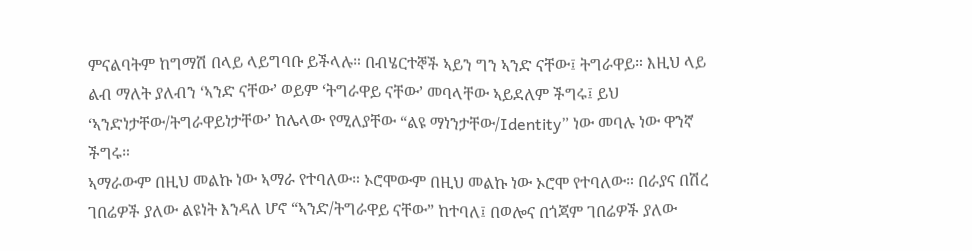ምናልባትም ከግማሽ በላይ ላይግባቡ ይችላሉ። በብሄርተኞች ኣይን ግን ኣንድ ናቸው፤ ትግራዋይ። እዚህ ላይ ልብ ማለት ያለብን ‘ኣንድ ናቸው’ ወይም ‘ትግራዋይ ናቸው’ መባላቸው ኣይደለም ችግሩ፤ ይህ ‘ኣንድነታቸው/ትግራዋይነታቸው’ ከሌላው የሚለያቸው “ልዩ ማነንታቸው/Identity” ነው መባሉ ነው ዋንኛ ችግሩ።
ኣማራውም በዚህ መልኩ ነው ኣማራ የተባለው። ኦሮሞውም በዚህ መልኩ ነው ኦሮሞ የተባለው። በራያና በሽረ ገበሬዎች ያለው ልዩነት እንዳለ ሆኖ “ኣንድ/ትግራዋይ ናቸው” ከተባለ፤ በወሎና በጎጃም ገበሬዎች ያለው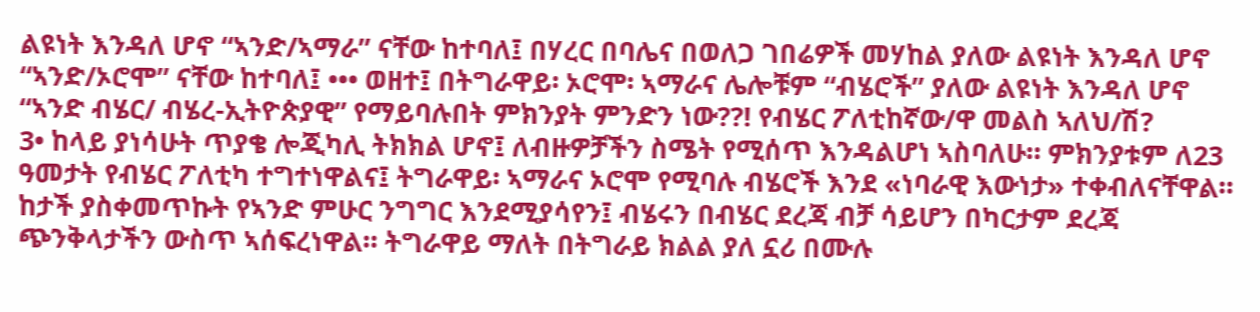ልዩነት እንዳለ ሆኖ “ኣንድ/ኣማራ” ናቸው ከተባለ፤ በሃረር በባሌና በወለጋ ገበሬዎች መሃከል ያለው ልዩነት እንዳለ ሆኖ “ኣንድ/ኦሮሞ” ናቸው ከተባለ፤ ••• ወዘተ፤ በትግራዋይ፡ ኦሮሞ፡ ኣማራና ሌሎቹም “ብሄሮች” ያለው ልዩነት እንዳለ ሆኖ “ኣንድ ብሄር/ ብሄረ-ኢትዮጵያዊ” የማይባሉበት ምክንያት ምንድን ነው??! የብሄር ፖለቲከኛው/ዋ መልስ ኣለህ/ሽ?
3• ከላይ ያነሳሁት ጥያቄ ሎጂካሊ ትክክል ሆኖ፤ ለብዙዎቻችን ስሜት የሚሰጥ እንዳልሆነ ኣስባለሁ። ምክንያቱም ለ23 ዓመታት የብሄር ፖለቲካ ተግተነዋልና፤ ትግራዋይ፡ ኣማራና ኦሮሞ የሚባሉ ብሄሮች እንደ «ነባራዊ እውነታ» ተቀብለናቸዋል። ከታች ያስቀመጥኩት የኣንድ ምሁር ንግግር እንደሚያሳየን፤ ብሄሩን በብሄር ደረጃ ብቻ ሳይሆን በካርታም ደረጃ ጭንቅላታችን ውስጥ ኣሰፍረነዋል። ትግራዋይ ማለት በትግራይ ክልል ያለ ኗሪ በሙሉ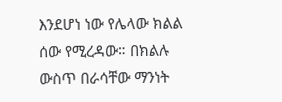እንደሆነ ነው የሌላው ክልል ሰው የሚረዳው። በክልሉ ውስጥ በራሳቸው ማንነት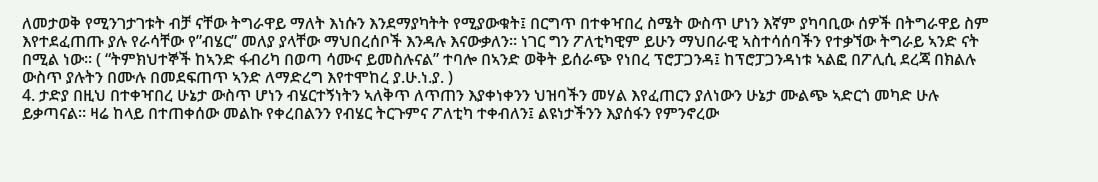ለመታወቅ የሚንገታገቱት ብቻ ናቸው ትግራዋይ ማለት እነሱን እንደማያካትት የሚያውቁት፤ በርግጥ በተቀዣበረ ስሜት ውስጥ ሆነን እኛም ያካባቢው ሰዎች በትግራዋይ ስም እየተደፈጠጡ ያሉ የራሳቸው የ”ብሄር” መለያ ያላቸው ማህበረሰቦች እንዳሉ እናውቃለን። ነገር ግን ፖለቲካዊም ይሁን ማህበራዊ ኣስተሳሰባችን የተቃኘው ትግራይ ኣንድ ናት በሚል ነው። ( “ትምክህተኞች ከኣንድ ፋብሪካ በወጣ ሳሙና ይመስሉናል” ተባሎ በኣንድ ወቅት ይሰራጭ የነበረ ፕሮፓጋንዳ፤ ከፕሮፓጋንዳነቱ ኣልፎ በፖሊሲ ደረጃ በክልሉ ውስጥ ያሉትን በሙሉ በመደፍጠጥ ኣንድ ለማድረግ እየተሞከረ ያ.ሁ.ነ.ያ. )
4. ታድያ በዚህ በተቀዣበረ ሁኔታ ውስጥ ሆነን ብሄርተኝነትን ኣለቅጥ ለጥጠን እያቀነቀንን ህዝባችን መሃል እየፈጠርን ያለነውን ሁኔታ ሙልጭ ኣድርጎ መካድ ሁሉ ይቃጣናል። ዛሬ ከላይ በተጠቀሰው መልኩ የቀረበልንን የብሄር ትርጉምና ፖለቲካ ተቀብለን፤ ልዩነታችንን እያሰፋን የምንኖረው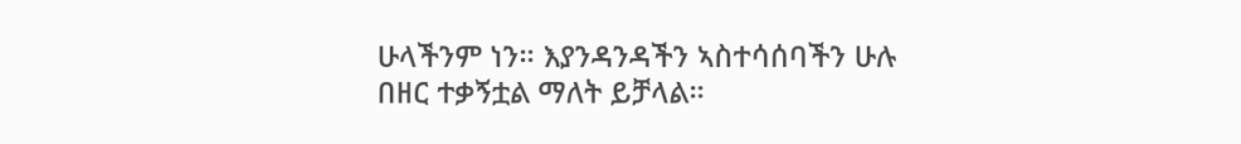ሁላችንም ነን። እያንዳንዳችን ኣስተሳሰባችን ሁሉ በዘር ተቃኝቷል ማለት ይቻላል።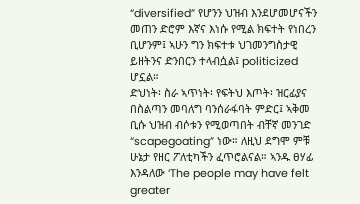“diversified” የሆንን ህዝብ እንደሆመሆናችን መጠን ድሮም እኛና እነሱ የሚል ክፍተት የነበረን ቢሆንም፤ ኣሁን ግን ክፍተቱ ህገመንግስታዊ ይዘትንና ድንበርን ተላብሷል፤ politicized ሆኗል።
ድህነት፡ ስራ ኣጥነት፡ የፍትህ እጦት፡ ዝርፊያና በስልጣን መባለግ ባንሰራፋባት ምድር፤ ኣቅመ ቢሱ ህዝብ ብሶቱን የሚወጣበት ብቸኛ መንገድ “scapegoating” ነው። ለዚህ ደግሞ ምቹ ሁኔታ የዘር ፖለቲካችን ፈጥሮልናል። ኣንዱ ፀሃፊ እንዳለው ‘The people may have felt greater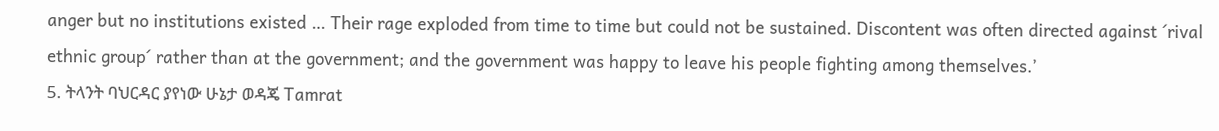anger but no institutions existed … Their rage exploded from time to time but could not be sustained. Discontent was often directed against ´rival ethnic group´ rather than at the government; and the government was happy to leave his people fighting among themselves.’
5. ትላንት ባህርዳር ያየነው ሁኔታ ወዳጄ Tamrat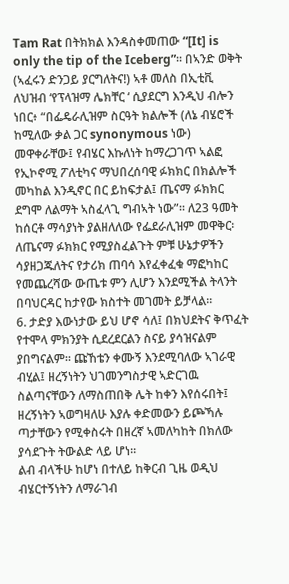Tam Rat በትክክል እንዳስቀመጠው “[It] is only the tip of the Iceberg”። በኣንድ ወቅት (ኣፈሩን ድንጋይ ያርግለትና!) ኣቶ መለስ በኢቲቪ ለህዝብ ‘የፕላዝማ ሌክቸር ‘ ሲያደርግ እንዲህ ብሎን ነበር፥ “በፌዴራሊዝም ስርዓት ክልሎች (ለኔ ብሄሮች ከሚለው ቃል ጋር synonymous ነው) መዋቀራቸው፤ የብሄር እኩለነት ከማረጋገጥ ኣልፎ የኢኮኖሚ ፖለቲካና ማህበረሰባዊ ፉክክር በክልሎች መካከል እንዲኖር በር ይከፍታል፤ ጤናማ ፉክክር ደግሞ ለልማት ኣስፈላጊ ግብኣት ነው”። ለ23 ዓመት ከሰርቶ ማሳያነት ያልዘለለው የፌደራሊዝም መዋቅር፡ ለጤናማ ፉክክር የሚያስፈልጉት ምቹ ሁኔታዎችን ሳያዘጋጁለትና የታሪክ ጠባሳ እየፈቀፈቁ ማፎካከር የመጨረሻው ውጤቱ ምን ሊሆን እንደሚችል ትላንት በባህርዳር ከታየው ክስተት መገመት ይቻላል።
6. ታድያ እውነታው ይህ ሆኖ ሳለ፤ በክህደትና ቅጥፈት የተሞላ ምክንያት ሲደረደርልን ስናይ ያሳዝናልም ያበግናልም። ጩኸቴን ቀሙኝ እንደሚባለው ኣገራዊ ብሂል፤ ዘረኝነትን ህገመንግስታዊ ኣድርገዉ ስልጣናቸውን ለማስጠበቅ ሌት ከቀን እየሰሩበት፤ ዘረኝነትን ኣወግዛለሁ እያሉ ቀድመውን ይጮኻሉ ጣታቸውን የሚቀስሩት በዘረኛ ኣመለካከት በክለው ያሳደጉት ትውልድ ላይ ሆነ።
ልብ ብላችሁ ከሆነ በተለይ ከቅርብ ጊዜ ወዲህ ብሄርተኝነትን ለማራገብ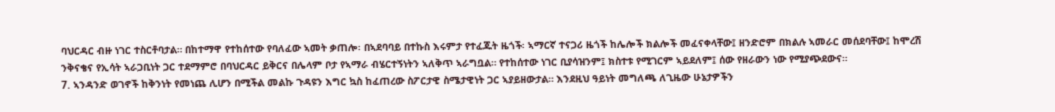ባህርዳር ብዙ ነገር ተስርቶባታል። በከተማዋ የተከሰተው የባለፈው ኣመት ቃጠሎ፡ በኣደባባይ በተኩስ እሩምታ የተፈጁት ዜጎች፡ ኣማርኛ ተናጋሪ ዜጎች ከሌሎች ክልሎች መፈናቀላቸው፤ ዘንድሮም በክልሉ ኣመራር መሰደባቸው፤ ከሞረሽ ንቅናቄና የኢሳት ኣራጋቢነት ጋር ተደማምሮ በባህርዳር ይቅርና በሌላም ቦታ የኣማራ ብሄርተኝነትን ኣለቅጥ ኣራግቧል። የተከሰተው ነገር ቢያሳዝንም፤ ክስተቱ የሚገርም ኣይደለም፤ ሰው የዘራውን ነው የሚያጭደውና።
7. ኣንዳንድ ወገኖች ከቅንነት የመነጨ ሊሆን በሚችል መልኩ ጉዳዩን እግር ኳስ ከፈጠረው ስፖርታዊ ስሜታዊነት ጋር ኣያይዘውታል። እንደዚህ ዓይነት መግለጫ ለጊዜው ሁኔታዎችን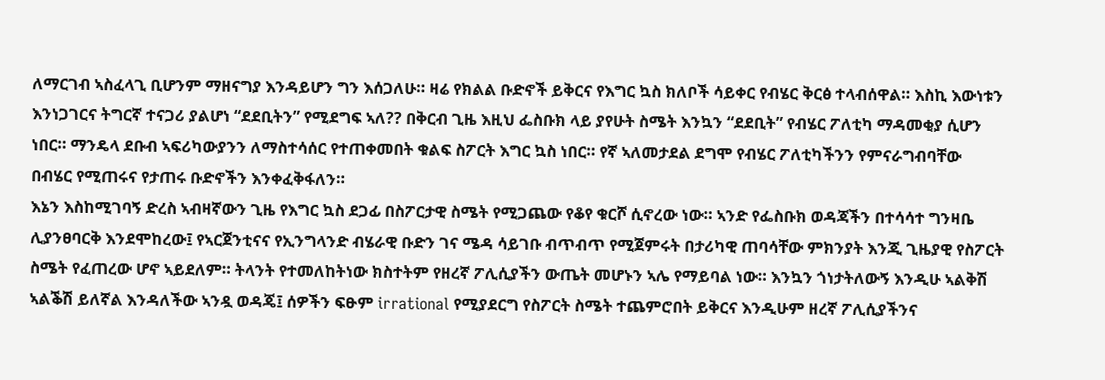ለማርገብ ኣስፈላጊ ቢሆንም ማዘናግያ እንዳይሆን ግን እሰጋለሁ። ዛሬ የክልል ቡድኖች ይቅርና የእግር ኳስ ክለቦች ሳይቀር የብሄር ቅርፅ ተላብሰዋል። እስኪ እውነቱን እንነጋገርና ትግርኛ ተናጋሪ ያልሆነ “ደደቢትን” የሚደግፍ ኣለ?? በቅርብ ጊዜ እዚህ ፌስቡክ ላይ ያየሁት ስሜት እንኳን “ደደቢት” የብሄር ፖለቲካ ማዳመቂያ ሲሆን ነበር። ማንዴላ ደቡብ ኣፍሪካውያንን ለማስተሳሰር የተጠቀመበት ቁልፍ ስፖርት እግር ኳስ ነበር። የኛ ኣለመታደል ደግሞ የብሄር ፖለቲካችንን የምናራግብባቸው በብሄር የሚጠሩና የታጠሩ ቡድኖችን እንቀፈቅፋለን።
እኔን እስከሚገባኝ ድረስ ኣብዛኛውን ጊዜ የእግር ኳስ ደጋፊ በስፖርታዊ ስሜት የሚጋጨው የቆየ ቁርሾ ሲኖረው ነው። ኣንድ የፌስቡክ ወዳጃችን በተሳሳተ ግንዛቤ ሊያንፀባርቅ እንደሞከረው፤ የኣርጀንቲናና የኢንግላንድ ብሄራዊ ቡድን ገና ሜዳ ሳይገቡ ብጥብጥ የሚጀምሩት በታሪካዊ ጠባሳቸው ምክንያት እንጂ ጊዜያዊ የስፖርት ስሜት የፈጠረው ሆኖ ኣይደለም። ትላንት የተመለከትነው ክስተትም የዘረኛ ፖሊሲያችን ውጤት መሆኑን ኣሌ የማይባል ነው። እንኳን ጎነታትለውኝ እንዲሁ ኣልቅሽ ኣልቕሽ ይለኛል እንዳለችው ኣንዷ ወዳጄ፤ ሰዎችን ፍፁም irrational የሚያደርግ የስፖርት ስሜት ተጨምሮበት ይቅርና እንዲሁም ዘረኛ ፖሊሲያችንና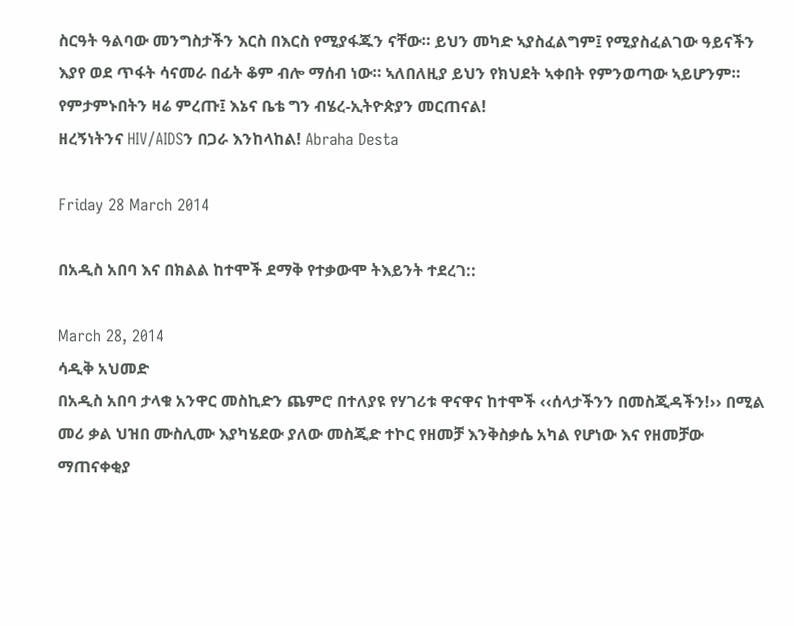ስርዓት ዓልባው መንግስታችን እርስ በእርስ የሚያፋጁን ናቸው። ይህን መካድ ኣያስፈልግም፤ የሚያስፈልገው ዓይናችን እያየ ወደ ጥፋት ሳናመራ በፊት ቆም ብሎ ማሰብ ነው። ኣለበለዚያ ይህን የክህደት ኣቀበት የምንወጣው ኣይሆንም።
የምታምኑበትን ዛሬ ምረጡ፤ እኔና ቤቴ ግን ብሄረ-ኢትዮጵያን መርጠናል!
ዘረኝነትንና HIV/AIDSን በጋራ እንከላከል! Abraha Desta

Friday 28 March 2014

በአዲስ አበባ እና በክልል ከተሞች ደማቅ የተቃውሞ ትእይንት ተደረገ::

March 28, 2014
ሳዲቅ አህመድ
በአዲስ አበባ ታላቁ አንዋር መስኪድን ጨምሮ በተለያዩ የሃገሪቱ ዋናዋና ከተሞች ‹‹ሰላታችንን በመስጂዳችን!›› በሚል መሪ ቃል ህዝበ ሙስሊሙ እያካሄደው ያለው መስጂድ ተኮር የዘመቻ እንቅስቃሴ አካል የሆነው እና የዘመቻው ማጠናቀቂያ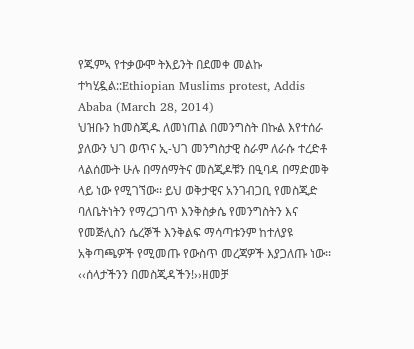የጁምኣ የተቃውሞ ትእይንት በደመቀ መልኩ ተካሂዷል::Ethiopian Muslims protest, Addis Ababa (March 28, 2014)
ህዝቡን ከመስጂዱ ለመነጠል በመንግስት በኩል እየተሰራ ያለውን ህገ ወጥና ኢ-ህገ መንግስታዊ ስራም ለራሱ ተረድቶ ላልሰሙት ሁሉ በማሰማትና መስጂዶቹን በዒባዳ በማድመቅ ላይ ነው የሚገኘው፡፡ ይህ ወቅታዊና አንገብጋቢ የመስጂድ ባለቤትነትን የማረጋገጥ እንቅስቃሴ የመንግስትን እና የመጅሊስን ሴረኞች እንቅልፍ ማሳጣቱንም ከተለያዩ አቅጣጫዎች የሚመጡ የውስጥ መረጃዎች እያጋለጡ ነው፡፡ ‹‹ሰላታችንን በመስጂዳችን!››ዘመቻ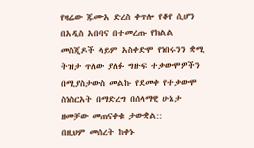የዛሬው ጁሙአ ድረስ ቀጥሎ የቆየ ሲሆን በአዲስ አበባና በተመረጡ የክልል መስጂዶች ላይም አስቀድሞ የነበሩንን ቋሚ ትዝታ ጥለው ያለፉ ግዙፍ ተቃውሞዎችን በሚያስታውስ መልኩ የደመቀ የተቃውሞ ስነስርአት በማድረግ በሰላማዊ ሁኔታ ዘመቻው መጠናቀቁ ታውቋል::
በዚህም መሰረት ከቀኑ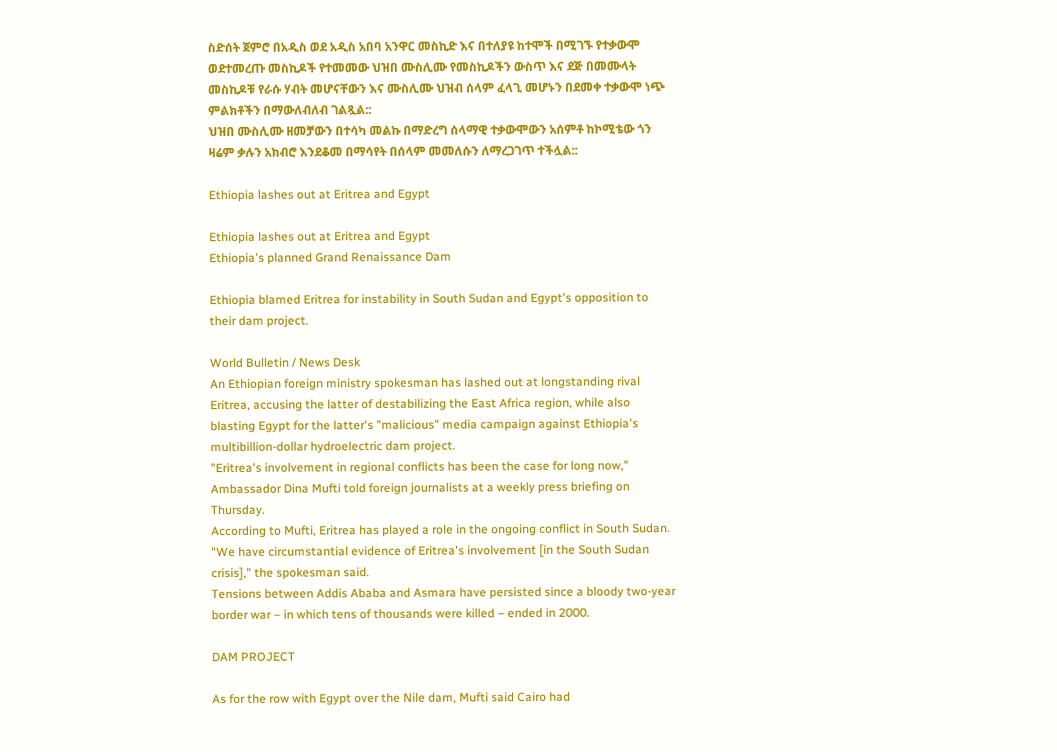ስድሰት ጀምሮ በአዲስ ወደ አዲስ አበባ አንዋር መስኪድ እና በተለያዩ ከተሞች በሚገኙ የተቃውሞ ወደተመረጡ መስኪዶች የተመመው ህዝበ ሙስሊሙ የመስኪዶችን ውስጥ እና ደጅ በመሙላት መስኪዶቹ የራሱ ሃብት መሆናቸውን እና ሙስሊሙ ህዝብ ሰላም ፈላጊ መሆኑን በደመቀ ተቃውሞ ነጭ ምልክቶችን በማውለብለብ ገልጿል::
ህዝበ ሙስሊሙ ዘመቻውን በተሳካ መልኩ በማድረግ ሰላማዊ ተቃውሞውን አሰምቶ ከኮሚቴው ጎን ዛሬም ቃሉን አክብሮ እንደቆመ በማሳየት በሰላም መመለሱን ለማረጋገጥ ተችሏል::

Ethiopia lashes out at Eritrea and Egypt

Ethiopia lashes out at Eritrea and Egypt
Ethiopia's planned Grand Renaissance Dam

Ethiopia blamed Eritrea for instability in South Sudan and Egypt's opposition to their dam project.

World Bulletin / News Desk
An Ethiopian foreign ministry spokesman has lashed out at longstanding rival Eritrea, accusing the latter of destabilizing the East Africa region, while also blasting Egypt for the latter's "malicious" media campaign against Ethiopia's multibillion-dollar hydroelectric dam project.
"Eritrea's involvement in regional conflicts has been the case for long now," Ambassador Dina Mufti told foreign journalists at a weekly press briefing on Thursday.
According to Mufti, Eritrea has played a role in the ongoing conflict in South Sudan.
"We have circumstantial evidence of Eritrea's involvement [in the South Sudan crisis]," the spokesman said.
Tensions between Addis Ababa and Asmara have persisted since a bloody two-year border war – in which tens of thousands were killed – ended in 2000.

DAM PROJECT

As for the row with Egypt over the Nile dam, Mufti said Cairo had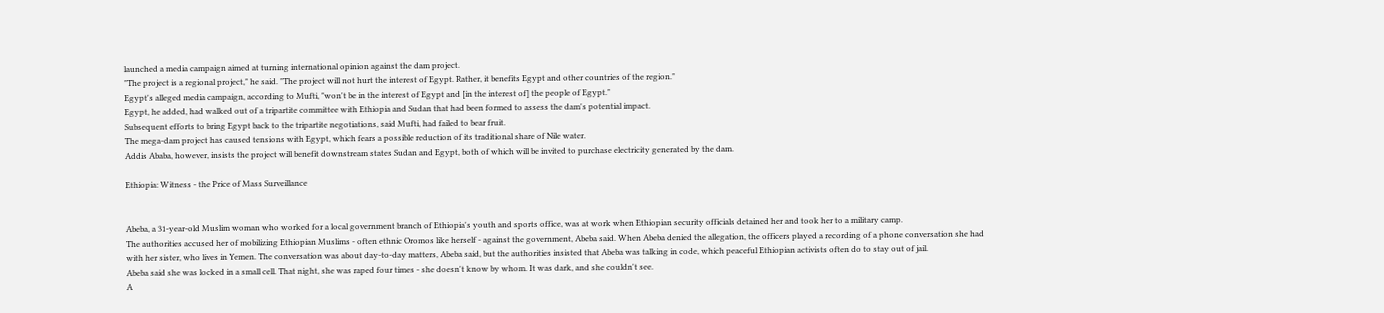launched a media campaign aimed at turning international opinion against the dam project.
"The project is a regional project," he said. "The project will not hurt the interest of Egypt. Rather, it benefits Egypt and other countries of the region."
Egypt's alleged media campaign, according to Mufti, "won't be in the interest of Egypt and [in the interest of] the people of Egypt."
Egypt, he added, had walked out of a tripartite committee with Ethiopia and Sudan that had been formed to assess the dam's potential impact.
Subsequent efforts to bring Egypt back to the tripartite negotiations, said Mufti, had failed to bear fruit.
The mega-dam project has caused tensions with Egypt, which fears a possible reduction of its traditional share of Nile water.
Addis Ababa, however, insists the project will benefit downstream states Sudan and Egypt, both of which will be invited to purchase electricity generated by the dam.

Ethiopia: Witness - the Price of Mass Surveillance


Abeba, a 31-year-old Muslim woman who worked for a local government branch of Ethiopia's youth and sports office, was at work when Ethiopian security officials detained her and took her to a military camp.
The authorities accused her of mobilizing Ethiopian Muslims - often ethnic Oromos like herself - against the government, Abeba said. When Abeba denied the allegation, the officers played a recording of a phone conversation she had with her sister, who lives in Yemen. The conversation was about day-to-day matters, Abeba said, but the authorities insisted that Abeba was talking in code, which peaceful Ethiopian activists often do to stay out of jail.
Abeba said she was locked in a small cell. That night, she was raped four times - she doesn't know by whom. It was dark, and she couldn't see.
A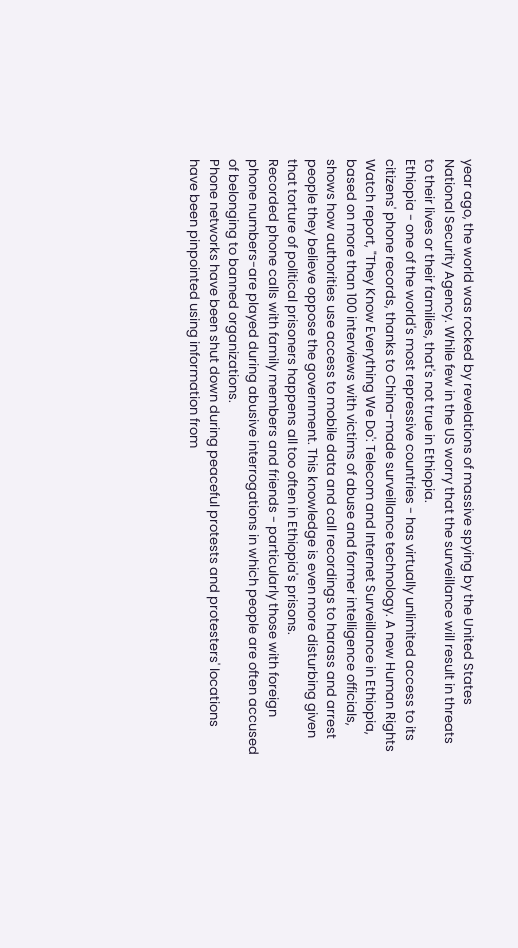year ago, the world was rocked by revelations of massive spying by the United States National Security Agency. While few in the US worry that the surveillance will result in threats to their lives or their families, that's not true in Ethiopia.
Ethiopia - one of the world's most repressive countries - has virtually unlimited access to its citizens' phone records, thanks to China-made surveillance technology. A new Human Rights Watch report, "They Know Everything We Do': Telecom and Internet Surveillance in Ethiopia, based on more than 100 interviews with victims of abuse and former intelligence officials, shows how authorities use access to mobile data and call recordings to harass and arrest people they believe oppose the government. This knowledge is even more disturbing given that torture of political prisoners happens all too often in Ethiopia's prisons.
Recorded phone calls with family members and friends - particularly those with foreign phone numbers-are played during abusive interrogations in which people are often accused of belonging to banned organizations.
Phone networks have been shut down during peaceful protests and protesters' locations have been pinpointed using information from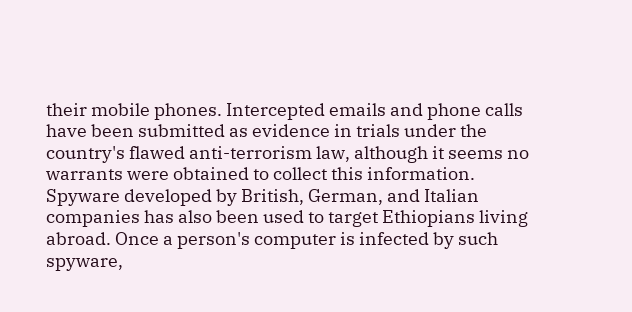their mobile phones. Intercepted emails and phone calls have been submitted as evidence in trials under the country's flawed anti-terrorism law, although it seems no warrants were obtained to collect this information.
Spyware developed by British, German, and Italian companies has also been used to target Ethiopians living abroad. Once a person's computer is infected by such spyware,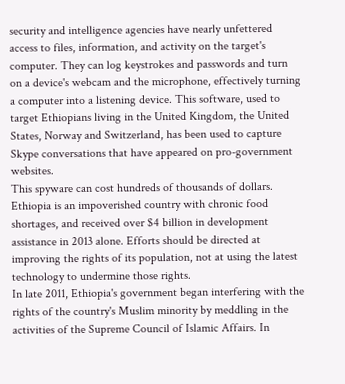security and intelligence agencies have nearly unfettered access to files, information, and activity on the target's computer. They can log keystrokes and passwords and turn on a device's webcam and the microphone, effectively turning a computer into a listening device. This software, used to target Ethiopians living in the United Kingdom, the United States, Norway and Switzerland, has been used to capture Skype conversations that have appeared on pro-government websites.
This spyware can cost hundreds of thousands of dollars. Ethiopia is an impoverished country with chronic food shortages, and received over $4 billion in development assistance in 2013 alone. Efforts should be directed at improving the rights of its population, not at using the latest technology to undermine those rights.
In late 2011, Ethiopia's government began interfering with the rights of the country's Muslim minority by meddling in the activities of the Supreme Council of Islamic Affairs. In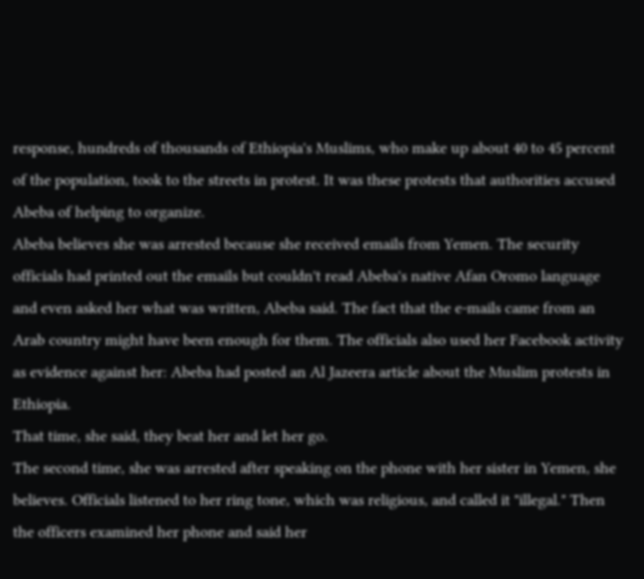response, hundreds of thousands of Ethiopia's Muslims, who make up about 40 to 45 percent of the population, took to the streets in protest. It was these protests that authorities accused Abeba of helping to organize.
Abeba believes she was arrested because she received emails from Yemen. The security officials had printed out the emails but couldn't read Abeba's native Afan Oromo language and even asked her what was written, Abeba said. The fact that the e-mails came from an Arab country might have been enough for them. The officials also used her Facebook activity as evidence against her: Abeba had posted an Al Jazeera article about the Muslim protests in Ethiopia.
That time, she said, they beat her and let her go.
The second time, she was arrested after speaking on the phone with her sister in Yemen, she believes. Officials listened to her ring tone, which was religious, and called it "illegal." Then the officers examined her phone and said her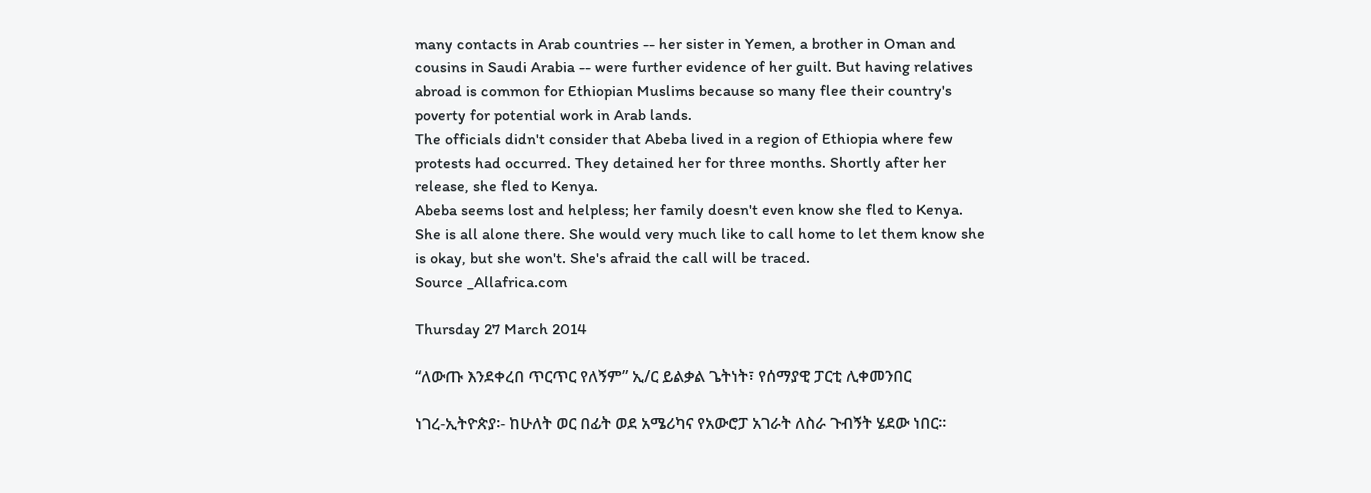many contacts in Arab countries -- her sister in Yemen, a brother in Oman and cousins in Saudi Arabia -- were further evidence of her guilt. But having relatives abroad is common for Ethiopian Muslims because so many flee their country's poverty for potential work in Arab lands.
The officials didn't consider that Abeba lived in a region of Ethiopia where few protests had occurred. They detained her for three months. Shortly after her release, she fled to Kenya.
Abeba seems lost and helpless; her family doesn't even know she fled to Kenya. She is all alone there. She would very much like to call home to let them know she is okay, but she won't. She's afraid the call will be traced.
Source _Allafrica.com

Thursday 27 March 2014

“ለውጡ እንደቀረበ ጥርጥር የለኝም” ኢ/ር ይልቃል ጌትነት፣ የሰማያዊ ፓርቲ ሊቀመንበር

ነገረ-ኢትዮጵያ፡- ከሁለት ወር በፊት ወደ አሜሪካና የአውሮፓ አገራት ለስራ ጉብኝት ሄደው ነበር፡፡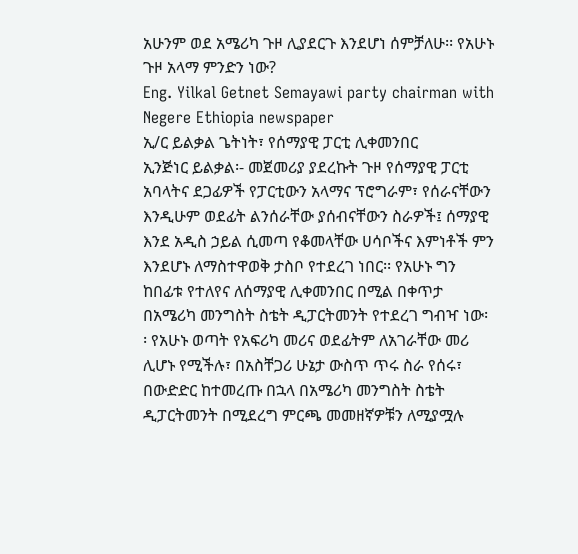አሁንም ወደ አሜሪካ ጉዞ ሊያደርጉ እንደሆነ ሰምቻለሁ፡፡ የአሁኑ ጉዞ አላማ ምንድን ነው?
Eng. Yilkal Getnet Semayawi party chairman with Negere Ethiopia newspaper
ኢ/ር ይልቃል ጌትነት፣ የሰማያዊ ፓርቲ ሊቀመንበር
ኢንጅነር ይልቃል፡- መጀመሪያ ያደረኩት ጉዞ የሰማያዊ ፓርቲ አባላትና ደጋፊዎች የፓርቲውን አላማና ፕሮግራም፣ የሰራናቸውን እንዲሁም ወደፊት ልንሰራቸው ያሰብናቸውን ስራዎች፤ ሰማያዊ እንደ አዲስ ኃይል ሲመጣ የቆመላቸው ሀሳቦችና እምነቶች ምን እንደሆኑ ለማስተዋወቅ ታስቦ የተደረገ ነበር፡፡ የአሁኑ ግን ከበፊቱ የተለየና ለሰማያዊ ሊቀመንበር በሚል በቀጥታ በአሜሪካ መንግስት ስቴት ዲፓርትመንት የተደረገ ግብዣ ነው፡ ፡ የአሁኑ ወጣት የአፍሪካ መሪና ወደፊትም ለአገራቸው መሪ ሊሆኑ የሚችሉ፣ በአስቸጋሪ ሁኔታ ውስጥ ጥሩ ስራ የሰሩ፣ በውድድር ከተመረጡ በኋላ በአሜሪካ መንግስት ስቴት ዲፓርትመንት በሚደረግ ምርጫ መመዘኛዎቹን ለሚያሟሉ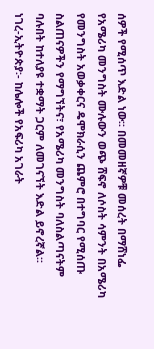ሰዎች የሚሰጥ እድል ነው፡፡ በመመዘኛዎቹ መሰረት በማሸነፌ የአሜሪካ መንግስት ሙሉውን ወጭ ሸፍኖ ለሶስት ሳምንት በአሜሪካ የመንግስት አወቃቀርና ዴሞክራሲን ጨምሮ በተግባር የሚሰጡ ስልጠናዎችን የማግኘትና፣ የአሜሪካ መንግስት ባለስልጣናትም ባሉበት ከተለያዩ ተቋማት ጋርም ለመገናኘት እድል ይኖረኛል፡፡
ነገረ-ኢትዮጵያ፡- ከሌሎች የአፍሪካ አገራት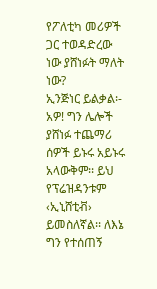የፖለቲካ መሪዎች ጋር ተወዳድረው ነው ያሸነፉት ማለት ነው?
ኢንጅነር ይልቃል፡- አዎ! ግን ሌሎች ያሸነፉ ተጨማሪ ሰዎች ይኑሩ አይኑሩ አላውቅም፡፡ ይህ የፕሬዝዳንቱም ‹ኢኒሸቲቭ› ይመስለኛል፡፡ ለእኔ ግን የተሰጠኝ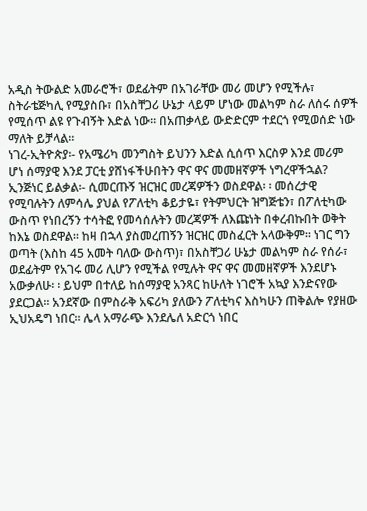አዲስ ትውልድ አመራሮች፣ ወደፊትም በአገራቸው መሪ መሆን የሚችሉ፣ ስትራቴጅካሊ የሚያስቡ፣ በአስቸጋሪ ሁኔታ ላይም ሆነው መልካም ስራ ለሰሩ ሰዎች የሚሰጥ ልዩ የጉብኝት እድል ነው፡፡ በአጠቃላይ ውድድርም ተደርጎ የሚወሰድ ነው ማለት ይቻላል፡፡
ነገረ-ኢትዮጵያ፡- የአሜሪካ መንግስት ይህንን እድል ሲሰጥ እርስዎ እንደ መሪም ሆነ ሰማያዊ እንደ ፓርቲ ያሸነፋችሁበትን ዋና ዋና መመዘኛዎች ነግረዋችኋል?
ኢንጅነር ይልቃል፡- ሲመርጡኝ ዝርዝር መረጃዎችን ወስደዋል፡ ፡ መሰረታዊ የሚባሉትን ለምሳሌ ያህል የፖለቲካ ቆይታዬ፣ የትምህርት ዝግጅቴን፣ በፖለቲካው ውስጥ የነበረኝን ተሳትፎ የመሳሰሉትን መረጃዎች ለእጩነት በቀረብኩበት ወቅት ከእኔ ወስደዋል፡፡ ከዛ በኋላ ያስመረጠኝን ዝርዝር መስፈርት አላውቅም፡፡ ነገር ግን ወጣት (እስከ 45 አመት ባለው ውስጥ)፣ በአስቸጋሪ ሁኔታ መልካም ስራ የሰራ፣ ወደፊትም የአገሩ መሪ ሊሆን የሚችል የሚሉት ዋና ዋና መመዘኛዎች እንደሆኑ አውቃለሁ፡ ፡ ይህም በተለይ ከሰማያዊ አንጻር ከሁለት ነገሮች አኳያ እንድናየው ያደርጋል፡፡ አንደኛው በምስራቅ አፍሪካ ያለውን ፖለቲካና እስካሁን ጠቅልሎ የያዘው ኢህአዴግ ነበር፡፡ ሌላ አማራጭ እንደሌለ አድርጎ ነበር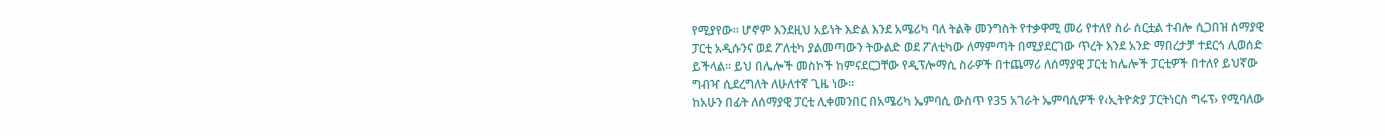የሚያየው፡፡ ሆኖም እንደዚህ አይነት እድል እንደ አሜሪካ ባለ ትልቅ መንግስት የተቃዋሚ መሪ የተለየ ስራ ሰርቷል ተብሎ ሲጋበዝ ሰማያዊ ፓርቲ አዲሱንና ወደ ፖለቲካ ያልመጣውን ትውልድ ወደ ፖለቲካው ለማምጣት በሚያደርገው ጥረት እንደ አንድ ማበረታቻ ተደርጎ ሊወሰድ ይችላል፡፡ ይህ በሌሎች መስኮች ከምናደርጋቸው የዲፕሎማሲ ስራዎች በተጨማሪ ለሰማያዊ ፓርቲ ከሌሎች ፓርቲዎች በተለየ ይህኛው ግብዣ ሲደረግለት ለሁለተኛ ጊዜ ነው፡፡
ከአሁን በፊት ለሰማያዊ ፓርቲ ሊቀመንበር በአሜሪካ ኤምባሲ ውስጥ የ35 አገራት ኤምባሲዎች የ‹ኢትዮጵያ ፓርትነርስ ግሩፕ› የሚባለው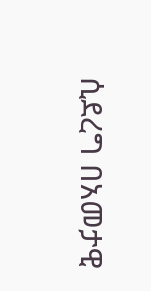ሲደረግ በአመታዊ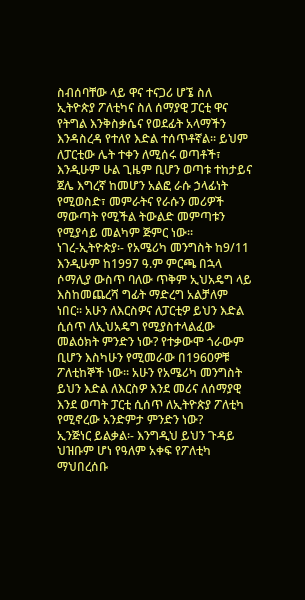ስብሰባቸው ላይ ዋና ተናጋሪ ሆኜ ስለ ኢትዮጵያ ፖለቲካና ስለ ሰማያዊ ፓርቲ ዋና የትግል እንቅስቃሴና የወደፊት አላማችን እንዳስረዳ የተለየ እድል ተሰጥቶኛል፡፡ ይህም ለፓርቲው ሌት ተቀን ለሚሰሩ ወጣቶች፣ እንዲሁም ሁል ጊዜም ቢሆን ወጣቱ ተከታይና ጀሌ እግረኛ ከመሆን አልፎ ራሱ ኃላፊነት የሚወስድ፣ መምራትና የራሱን መሪዎች ማውጣት የሚችል ትውልድ መምጣቱን የሚያሳይ መልካም ጅምር ነው፡፡
ነገረ-ኢትዮጵያ፡- የአሜሪካ መንግስት ከ9/11 እንዲሁም ከ1997 ዓ.ም ምርጫ በኋላ ሶማሊያ ውስጥ ባለው ጥቅም ኢህአዴግ ላይ እስከመጨረሻ ግፊት ማድረግ አልቻለም ነበር፡፡ አሁን ለእርስዎና ለፓርቲዎ ይህን እድል ሲሰጥ ለኢህአዴግ የሚያስተላልፈው መልዕክት ምንድን ነው? የተቃውሞ ጎራውም ቢሆን እስካሁን የሚመራው በ1960ዎቹ ፖለቲከኞች ነው፡፡ አሁን የአሜሪካ መንግስት ይህን እድል ለእርስዎ እንደ መሪና ለሰማያዊ እንደ ወጣት ፓርቲ ሲሰጥ ለኢትዮጵያ ፖለቲካ የሚኖረው አንድምታ ምንድን ነው?
ኢንጅነር ይልቃል፡- እንግዲህ ይህን ጉዳይ ህዝቡም ሆነ የዓለም አቀፍ የፖለቲካ ማህበረሰቡ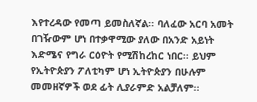እየተረዳው የመጣ ይመስለኛል፡፡ ባለፈው አርባ አመት በገዥውም ሆነ በተቃዋሚው ያለው በአንድ አይነት እድሜና የግራ ርዕዮት የሚሽከረከር ነበር፡፡ ይህም የኢትዮጵያን ፖለቲካም ሆነ ኢትዮጵያን በሁሉም መመዘኛዎች ወደ ፊት ሊያራምድ አልቻለም፡፡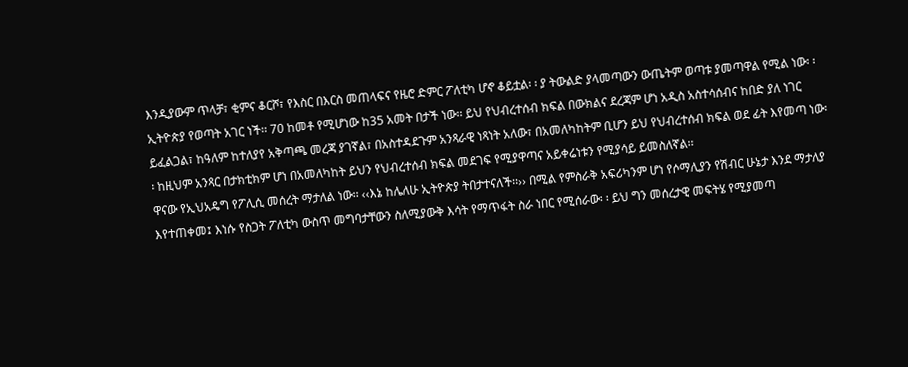እንዲያውም ጥላቻ፣ ቂምና ቆርሾ፣ የእስር በእርስ መጠላፍና የዜሮ ድምር ፖለቲካ ሆኖ ቆይቷል፡ ፡ ያ ትውልድ ያላመጣውን ውጤትም ወጣቱ ያመጣዋል የሚል ነው፡ ፡ ኢትዮጵያ የወጣት አገር ነች፡፡ 70 ከመቶ የሚሆነው ከ35 አመት በታች ነው፡፡ ይህ የህብረተሰብ ክፍል በውክልና ደረጃም ሆነ አዲስ አስተሳሰብና ከበድ ያለ ነገር ይፈልጋል፣ ከዓለም ከተለያየ አቅጣጫ መረጃ ያገኛል፣ በአስተዳደጉም አንጻራዊ ነጻነት አለው፣ በአመለካከትም ቢሆን ይህ የህብረተሰብ ክፍል ወደ ፊት እየመጣ ነው፡፡ ከዚህም አንጻር በታክቲክም ሆነ በአመለካከት ይህን የህብረተሰብ ክፍል መደገፍ የሚያዋጣና አይቀሬነቱን የሚያሳይ ይመስለኛል፡፡
ዋናው የኢህአዴግ የፖሊሲ መሰረት ማታለል ነው፡፡ ‹‹እኔ ከሌለሁ ኢትዮጵያ ትበታተናለች፡፡›› በሚል የምስራቅ አፍሪካንም ሆነ የሶማሊያን የሽብር ሁኔታ እንደ ማታለያ እየተጠቀመ፤ እነሱ የስጋት ፖለቲካ ውስጥ መግባታቸውን ስለሚያውቅ እሳት የማጥፋት ስራ ነበር የሚሰራው፡ ፡ ይህ ግን መሰረታዊ መፍትሄ የሚያመጣ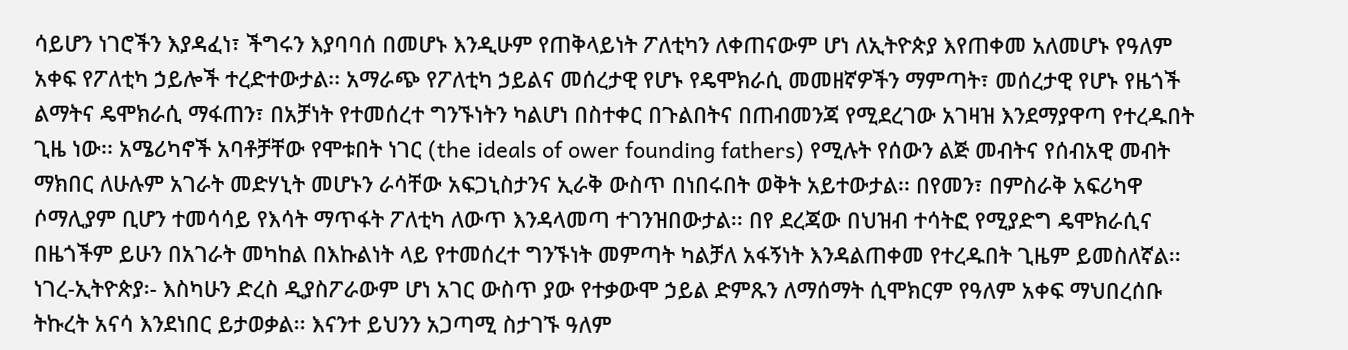ሳይሆን ነገሮችን እያዳፈነ፣ ችግሩን እያባባሰ በመሆኑ እንዲሁም የጠቅላይነት ፖለቲካን ለቀጠናውም ሆነ ለኢትዮጵያ እየጠቀመ አለመሆኑ የዓለም አቀፍ የፖለቲካ ኃይሎች ተረድተውታል፡፡ አማራጭ የፖለቲካ ኃይልና መሰረታዊ የሆኑ የዴሞክራሲ መመዘኛዎችን ማምጣት፣ መሰረታዊ የሆኑ የዜጎች ልማትና ዴሞክራሲ ማፋጠን፣ በአቻነት የተመሰረተ ግንኙነትን ካልሆነ በስተቀር በጉልበትና በጠብመንጃ የሚደረገው አገዛዝ እንደማያዋጣ የተረዱበት ጊዜ ነው፡፡ አሜሪካኖች አባቶቻቸው የሞቱበት ነገር (the ideals of ower founding fathers) የሚሉት የሰውን ልጅ መብትና የሰብአዊ መብት ማክበር ለሁሉም አገራት መድሃኒት መሆኑን ራሳቸው አፍጋኒስታንና ኢራቅ ውስጥ በነበሩበት ወቅት አይተውታል፡፡ በየመን፣ በምስራቅ አፍሪካዋ ሶማሊያም ቢሆን ተመሳሳይ የእሳት ማጥፋት ፖለቲካ ለውጥ እንዳላመጣ ተገንዝበውታል፡፡ በየ ደረጃው በህዝብ ተሳትፎ የሚያድግ ዴሞክራሲና በዜጎችም ይሁን በአገራት መካከል በእኩልነት ላይ የተመሰረተ ግንኙነት መምጣት ካልቻለ አፋኝነት እንዳልጠቀመ የተረዱበት ጊዜም ይመስለኛል፡፡
ነገረ-ኢትዮጵያ፡- እስካሁን ድረስ ዲያስፖራውም ሆነ አገር ውስጥ ያው የተቃውሞ ኃይል ድምጹን ለማሰማት ሲሞክርም የዓለም አቀፍ ማህበረሰቡ ትኩረት አናሳ እንደነበር ይታወቃል፡፡ እናንተ ይህንን አጋጣሚ ስታገኙ ዓለም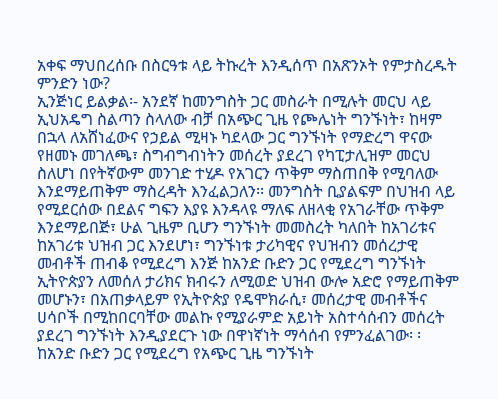አቀፍ ማህበረሰቡ በስርዓቱ ላይ ትኩረት እንዲሰጥ በአጽንኦት የምታስረዱት ምንድን ነው?
ኢንጅነር ይልቃል፡- አንደኛ ከመንግስት ጋር መስራት በሚሉት መርህ ላይ ኢህአዴግ ስልጣን ስላለው ብቻ በአጭር ጊዜ የጮሌነት ግንኙነት፣ ከዛም በኋላ ለአሸነፈውና የኃይል ሚዛኑ ካደላው ጋር ግንኙነት የማድረግ ዋናው የዘመኑ መገለጫ፣ ስግብግብነትን መሰረት ያደረገ የካፒታሊዝም መርህ ስለሆነ በየትኛውም መንገድ ተሂዶ የአገርን ጥቅም ማስጠበቅ የሚባለው እንደማይጠቅም ማስረዳት እንፈልጋለን፡፡ መንግስት ቢያልፍም በህዝብ ላይ የሚደርሰው በደልና ግፍን እያዩ እንዳላዩ ማለፍ ለዘላቂ የአገራቸው ጥቅም እንደማይበጅ፣ ሁል ጊዜም ቢሆን ግንኙነት መመስረት ካለበት ከአገሪቱና ከአገሪቱ ህዝብ ጋር እንደሆነ፣ ግንኙነቱ ታሪካዊና የህዝብን መሰረታዊ መብቶች ጠብቆ የሚደረግ እንጅ ከአንድ ቡድን ጋር የሚደረግ ግንኙነት ኢትዮጵያን ለመሰለ ታሪክና ክብሩን ለሚወድ ህዝብ ውሎ አድሮ የማይጠቅም መሆኑን፣ በአጠቃላይም የኢትዮጵያ የዴሞክራሲ፣ መሰረታዊ መብቶችና ሀሳቦች በሚከበርባቸው መልኩ የሚያራምድ አይነት አስተሳሰብን መሰረት ያደረገ ግንኙነት እንዲያደርጉ ነው በዋነኛነት ማሳሰብ የምንፈልገው፡ ፡ ከአንድ ቡድን ጋር የሚደረግ የአጭር ጊዜ ግንኙነት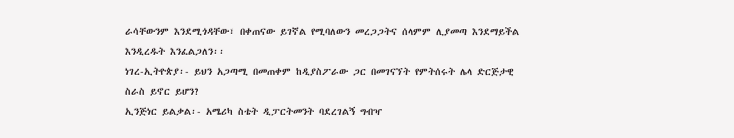ራሳቸውንም እንደሚጎዳቸው፣ በቀጠናው ይገኛል የሚባለውን መረጋጋትና ሰላምም ሊያመጣ እንደማይችል እንዲረዱት እንፈልጋለን፡፡
ነገረ-ኢትዮጵያ፡- ይህን አጋጣሚ በመጠቀም ከዲያስፖራው ጋር በመገናኘት የምትሰሩት ሌላ ድርጅታዊ ስራስ ይኖር ይሆን?
ኢንጅነር ይልቃል፡- አሜሪካ ስቴት ዲፓርትመንት ባደረገልኝ ግብዣ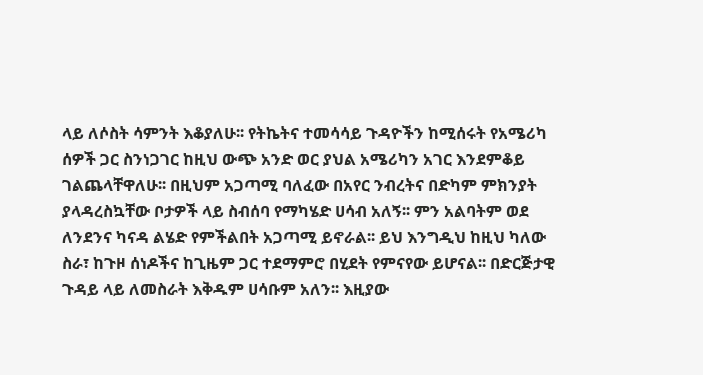ላይ ለሶስት ሳምንት እቆያለሁ፡፡ የትኬትና ተመሳሳይ ጉዳዮችን ከሚሰሩት የአሜሪካ ሰዎች ጋር ስንነጋገር ከዚህ ውጭ አንድ ወር ያህል አሜሪካን አገር እንደምቆይ ገልጨላቸዋለሁ፡፡ በዚህም አጋጣሚ ባለፈው በአየር ንብረትና በድካም ምክንያት ያላዳረስኳቸው ቦታዎች ላይ ስብሰባ የማካሄድ ሀሳብ አለኝ፡፡ ምን አልባትም ወደ ለንደንና ካናዳ ልሄድ የምችልበት አጋጣሚ ይኖራል፡፡ ይህ እንግዲህ ከዚህ ካለው ስራ፣ ከጉዞ ሰነዶችና ከጊዜም ጋር ተደማምሮ በሂደት የምናየው ይሆናል፡፡ በድርጅታዊ ጉዳይ ላይ ለመስራት እቅዱም ሀሳቡም አለን፡፡ እዚያው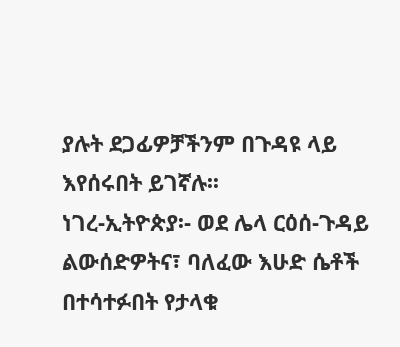ያሉት ደጋፊዎቻችንም በጉዳዩ ላይ እየሰሩበት ይገኛሉ፡፡
ነገረ-ኢትዮጵያ፡- ወደ ሌላ ርዕሰ-ጉዳይ ልውሰድዎትና፣ ባለፈው እሁድ ሴቶች በተሳተፉበት የታላቁ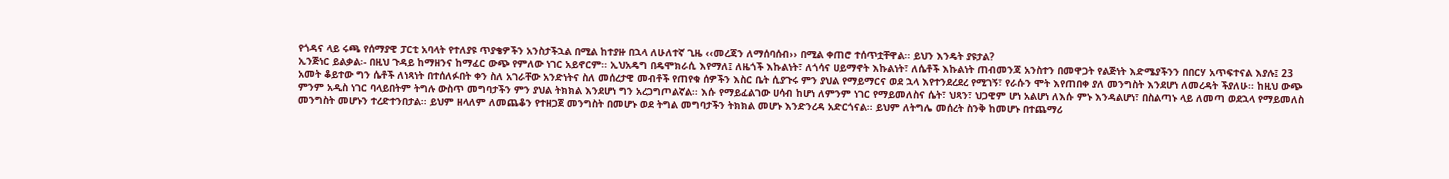የጎዳና ላይ ሩጫ የሰማያዊ ፓርቲ አባላት የተለያዩ ጥያቄዎችን አንስታችኋል በሚል ከተያዙ በኋላ ለሁለተኛ ጊዜ ‹‹መረጃን ለማሰባሰብ›› በሚል ቀጠሮ ተሰጥቷቸዋል፡፡ ይህን እንዴት ያዩታል?
ኢንጅነር ይልቃል፡- በዚህ ጉዳይ ከማዘንና ከማፈር ውጭ የምለው ነገር አይኖርም፡፡ ኢህአዴግ በዴሞክራሲ እየማለ፤ ለዜጎች እኩልነት፣ ለጎሳና ሀይማኖት እኩልነት፣ ለሴቶች እኩልነት ጠብመንጃ አንስተን በመዋጋት የልጅነት እድሜያችንን በበርሃ አጥፍተናል እያሉ፤ 23 አመት ቆይተው ግን ሴቶች ለነጻነት በተሰለፉበት ቀን ስለ አገራቸው አንድነትና ስለ መሰረታዊ መብቶች የጠየቁ ሰዎችን እስር ቤት ሲያጉሩ ምን ያህል የማይማርና ወደ ኋላ እየተንደረደረ የሚገኝ፣ የራሱን ሞት እየጠበቀ ያለ መንግስት እንደሆነ ለመረዳት ችያለሁ፡፡ ከዚህ ውጭ ምንም አዲስ ነገር ባላይበትም ትግሉ ውስጥ መግባታችን ምን ያህል ትክክል እንደሆነ ግን አረጋግጦልኛል፡፡ እሱ የማይፈልገው ሀሳብ ከሆነ ለምንም ነገር የማይመለስና ሴት፣ ህጻን፣ ህጋዊም ሆነ አልሆነ ለእሱ ምኑ እንዳልሆነ፣ በስልጣኑ ላይ ለመጣ ወደኋላ የማይመለስ መንግስት መሆኑን ተረድተንበታል፡፡ ይህም ዘላለም ለመጨቆን የተዘጋጀ መንግስት በመሆኑ ወደ ትግል መግባታችን ትክክል መሆኑ እንድንረዳ አድርጎናል፡፡ ይህም ለትግሌ መሰረት ስንቅ ከመሆኑ በተጨማሪ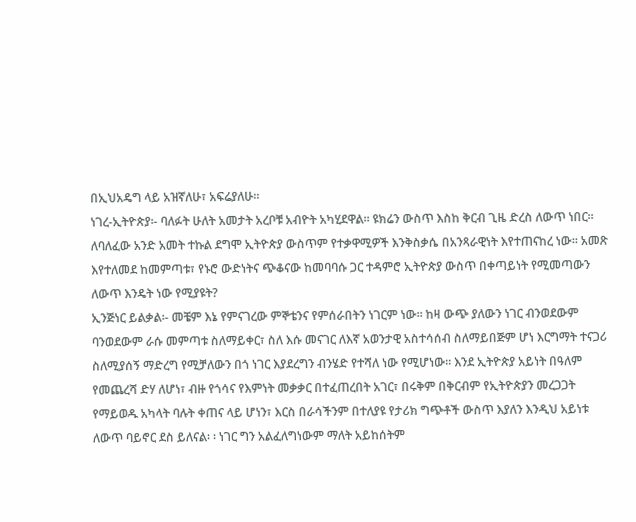በኢህአዴግ ላይ አዝኛለሁ፣ አፍሬያለሁ፡፡
ነገረ-ኢትዮጵያ፡- ባለፉት ሁለት አመታት አረቦቹ አብዮት አካሂደዋል፡፡ ዩክሬን ውስጥ እስከ ቅርብ ጊዜ ድረስ ለውጥ ነበር፡፡ ለባለፈው አንድ አመት ተኩል ደግሞ ኢትዮጵያ ውስጥም የተቃዋሚዎች እንቅስቃሴ በአንጻራዊነት እየተጠናከረ ነው፡፡ አመጽ እየተለመደ ከመምጣቱ፣ የኑሮ ውድነትና ጭቆናው ከመባባሱ ጋር ተዳምሮ ኢትዮጵያ ውስጥ በቀጣይነት የሚመጣውን ለውጥ እንዴት ነው የሚያዩት?
ኢንጅነር ይልቃል፡- መቼም እኔ የምናገረው ምኞቴንና የምሰራበትን ነገርም ነው፡፡ ከዛ ውጭ ያለውን ነገር ብንወደውም ባንወደውም ራሱ መምጣቱ ስለማይቀር፣ ስለ እሱ መናገር ለእኛ አወንታዊ አስተሳሰብ ስለማይበጅም ሆነ እርግማት ተናጋሪ ስለሚያሰኝ ማድረግ የሚቻለውን በጎ ነገር እያደረግን ብንሄድ የተሻለ ነው የሚሆነው፡፡ እንደ ኢትዮጵያ አይነት በዓለም የመጨረሻ ድሃ ለሆነ፣ ብዙ የጎሳና የእምነት መቃቃር በተፈጠረበት አገር፣ በሩቅም በቅርብም የኢትዮጵያን መረጋጋት የማይወዱ አካላት ባሉት ቀጠና ላይ ሆነን፣ እርስ በራሳችንም በተለያዩ የታሪክ ግጭቶች ውስጥ እያለን እንዲህ አይነቱ ለውጥ ባይኖር ደስ ይለናል፡ ፡ ነገር ግን አልፈለግነውም ማለት አይከሰትም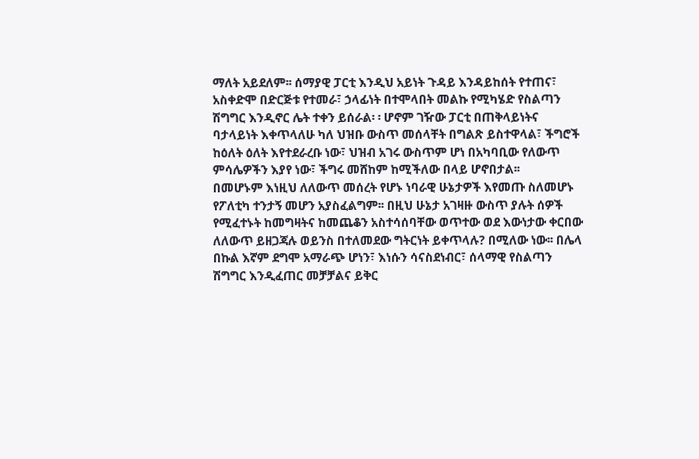ማለት አይደለም፡፡ ሰማያዊ ፓርቲ እንዲህ አይነት ጉዳይ እንዳይከሰት የተጠና፣ አስቀድሞ በድርጅቱ የተመራ፣ ኃላፊነት በተሞላበት መልኩ የሚካሄድ የስልጣን ሽግግር እንዲኖር ሌት ተቀን ይሰራል፡ ፡ ሆኖም ገዥው ፓርቲ በጠቅላይነትና ባታላይነት እቀጥላለሁ ካለ ህዝቡ ውስጥ መሰላቸት በግልጽ ይስተዋላል፣ ችግሮች ከዕለት ዕለት እየተደራረቡ ነው፣ ህዝብ አገሩ ውስጥም ሆነ በአካባቢው የለውጥ ምሳሌዎችን እያየ ነው፣ ችግሩ መሸከም ከሚችለው በላይ ሆኖበታል፡፡
በመሆኑም እነዚህ ለለውጥ መሰረት የሆኑ ነባራዊ ሁኔታዎች እየመጡ ስለመሆኑ የፖለቲካ ተንታኝ መሆን አያስፈልግም፡፡ በዚህ ሁኔታ አገዛዙ ውስጥ ያሉት ሰዎች የሚፈተኑት ከመግዛትና ከመጨቆን አስተሳሰባቸው ወጥተው ወደ እውነታው ቀርበው ለለውጥ ይዘጋጃሉ ወይንስ በተለመደው ግትርነት ይቀጥላሉ? በሚለው ነው፡፡ በሌላ በኩል እኛም ደግሞ አማራጭ ሆነን፣ እነሱን ሳናስደነብር፣ ሰላማዊ የስልጣን ሽግግር እንዲፈጠር መቻቻልና ይቅር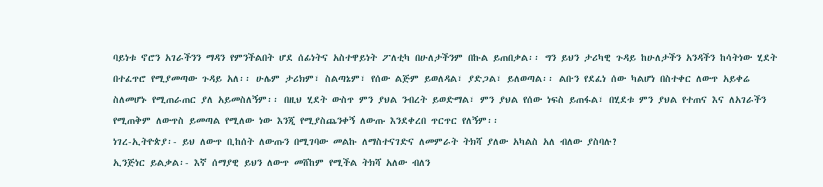ባይነቱ ኖሮን አገራችንን ማዳን የምንችልበት ሆደ ሰፊነትና አስተዋይነት ፖለቲካ በሁለታችንም በኩል ይጠበቃል፡፡ ግን ይህን ታሪካዊ ጉዳይ ከሁለታችን አንዳችን ከሳትነው ሂደት በተፈጥሮ የሚያመጣው ጉዳይ አለ፡፡ ሁሌም ታሪክም፣ ስልጣኔም፣ የሰው ልጅም ይወለዳል፣ ያድጋል፣ ይለወጣል፡፡ ልቡን የደፈነ ሰው ካልሆነ በስተቀር ለውጥ አይቀሬ ስለመሆኑ የሚጠራጠር ያለ አይመስለኝም፡፡ በዚህ ሂደት ውስጥ ምን ያህል ንብረት ይወድማል፣ ምን ያህል የሰው ነፍስ ይጠፋል፣ በሂደቱ ምን ያህል የተጠና እና ለአገራችን የሚጠቅም ለውጥስ ይመጣል የሚለው ነው እንጂ የሚያስጨንቀኝ ለውጡ እንደቀረበ ጥርጥር የለኝም፡፡
ነገረ-ኢትዮጵያ፡- ይህ ለውጥ ቢከሰት ለውጡን በሚገባው መልኩ ለማስተናገድና ለመምራት ትክሻ ያለው አካልስ አለ ብለው ያስባሉ?
ኢንጅነር ይልቃል፡- እኛ ሰማያዊ ይህን ለውጥ መሸከም የሚችል ትክሻ አለው ብለን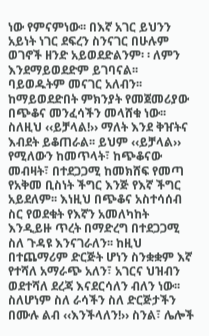ነው የምናምነው፡፡ በእኛ አገር ይህንን አይነት ነገር ደፍረን ስንናገር በሁሉም ወገኖች ዘንድ አይወደድልንም፡ ፡ ለምን እንደማይወደድም ይገባናል፡፡ ባይወዱትም መናገር አለብን፡፡ ከማይወደድበት ምክንያት የመጀመሪያው በጭቆና መንፈሳችን መላሸቁ ነው፡፡ ስለዚህ ‹‹ይቻላል!›› ማለት እንደ ቅዠትና እብደት ይቆጠራል፡፡ ይህም ‹‹ይቻላል›› የሚለውን ከመጥላት፣ ከጭቆናው መብዛት፣ በተደጋጋሚ ከመክሸፍ የመጣ የአቅመ ቢስነት ችግር እንጅ የእኛ ችግር አይደለም፡፡ እነዚህ በጭቆና አስተሳሰብ ስር የወደቁት የእኛን አመለካከት እንዲይዙ ጥረት በማድረግ በተደጋጋሚ ስለ ጉዳዩ እንናገራለን፡፡ ከዚህ በተጨማሪም ድርጅት ሆነን ስንቋቋም እኛ የተሻለ አማራጭ አለን፣ አገርና ህዝብን ወደተሻለ ደረጃ እናደርሳለን ብለን ነው፡፡ ስለሆነም ስለ ራሳችን ስለ ድርጅታችን በሙሉ ልብ ‹‹እንችላለን!›› ስንል፣ ሌሎች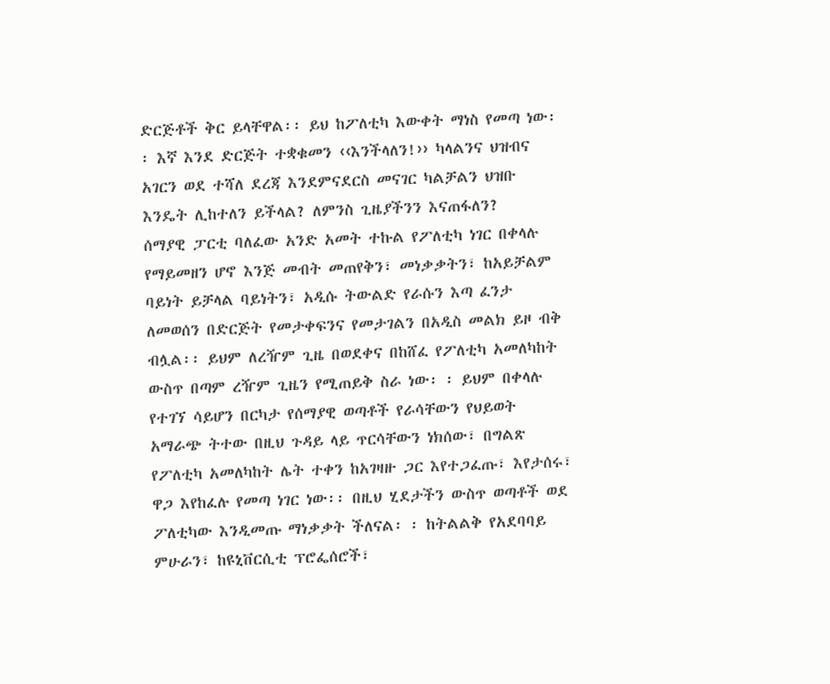ድርጅቶች ቅር ይላቸዋል፡፡ ይህ ከፖለቲካ እውቀት ማነስ የመጣ ነው፡፡ እኛ እንደ ድርጅት ተቋቁመን ‹‹እንችላለን!›› ካላልንና ህዝብና አገርን ወደ ተሻለ ደረጃ እንደምናደርስ መናገር ካልቻልን ህዝቡ እንዴት ሊከተለን ይችላል? ለምንስ ጊዜያችንን እናጠፋለን?
ሰማያዊ ፓርቲ ባለፈው አንድ አመት ተኩል የፖለቲካ ነገር በቀላሉ የማይመዘን ሆኖ እንጅ መብት መጠየቅን፣ መነቃቃትን፣ ከአይቻልም ባይነት ይቻላል ባይነትን፣ አዲሱ ትውልድ የራሱን እጣ ፈንታ ለመወሰን በድርጅት የመታቀፍንና የመታገልን በአዲስ መልክ ይዞ ብቅ ብሏል፡፡ ይህም ለረዥም ጊዜ በወደቀና በከሸፈ የፖለቲካ አመለካከት ውስጥ በጣም ረዥም ጊዜን የሚጠይቅ ስራ ነው፡ ፡ ይህም በቀላሉ የተገኘ ሳይሆን በርካታ የሰማያዊ ወጣቶች የራሳቸውን የህይወት አማራጭ ትተው በዚህ ጉዳይ ላይ ጥርሳቸውን ነክሰው፣ በግልጽ የፖለቲካ አመለካከት ሌት ተቀን ከአገዛዙ ጋር እየተጋፈጡ፣ እየታሰሩ፣ ዋጋ እየከፈሉ የመጣ ነገር ነው፡፡ በዚህ ሂደታችን ውስጥ ወጣቶች ወደ ፖለቲካው እንዲመጡ ማነቃቃት ችለናል፡ ፡ ከትልልቅ የአደባባይ ምሁራን፣ ከዩኒቨርሲቲ ፕሮፌሰሮች፣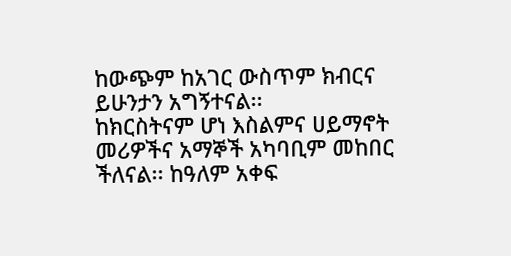ከውጭም ከአገር ውስጥም ክብርና ይሁንታን አግኝተናል፡፡
ከክርስትናም ሆነ እስልምና ሀይማኖት መሪዎችና አማኞች አካባቢም መከበር ችለናል፡፡ ከዓለም አቀፍ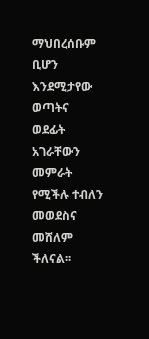ማህበረሰቡም ቢሆን እንደሚታየው ወጣትና ወደፊት አገራቸውን መምራት የሚችሉ ተብለን መወደስና መሸለም ችለናል፡፡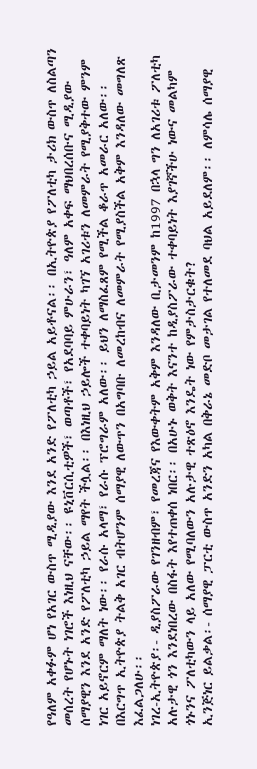የዓለም አቀፉም ሆነ የአገር ውስጥ ሚዲያው እንደ አንድ የፖለቲካ ኃይል አይቶናል፡፡ በኢትዮጵያ የፖለቲካ ታሪክ ውስጥ ለስልጣን መሰረት የሆኑት ነገሮች እነዚህ ናቸው፡፡ ዩኒቨርሲቲዎች፣ ወጣቶች፣ የአደባባይ ምሁራን፣ ዓለም አቀፍ ማህበረሰቡና ሚዲያው ሰማያዊን እንደ አንድ የፖለቲካ ኃይል ማየት ችሏል፡፡ በእነዚህ ኃይሎች ተቀባይነት ካገኘ አገሪቱን ለመምራት የሚያቅተው ምንም ነገር አይኖርም ማለት ነው፡፡ የራሱ አላማ፣ የራሱ ፕሮግራም አለው፡፡ ይህን ለማስፈጸም የሚችል ቆራጥ አመራር አለው፡፡ በእርግጥ ኢትዮጵያ ትልቅ አገር ብትሆንም ሰማያዊ ለውጥን በአግባቡ ለመረከብና ለመምራት የሚያስችል አቅም እንዳለው መግለጽ እፈልጋለሁ፡፡
ነገረ-ኢትዮጵያ፡- ዲያስፖራው የገንዘብም፣ የመረጃና የእውቀትም አቅም እንዳለው ቢታመንም ከ1997 በኋላ ግን ለአገሪቱ ፖለቲካ አሉታዊ ጎን እንደነበረው በስፋት እየተጠቀሰ ነበር፡፡ በአሁኑ ወቅት እናንተ ከዲያስፖራው ተቀባይነት እያገኛችሁ ነውና መልካም ጎኑንና ፖለቲካውን ላይ አለው የሚባለውን አሉታዊ ተጽዕኖ እንዴት ነው የምታስታርቁት?
ኢንጅነር ይልቃል፡- ሰማያዊ ፓርቲ ውስጥ አንድን አካል በቅራኔ መድቦ መታገል የተለመደ ባህል አይደለም፡፡ ለምሳሌ ሰማያዊ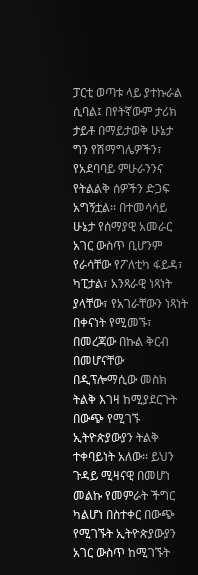ፓርቲ ወጣቱ ላይ ያተኩራል ሲባል፤ በየትኛውም ታሪክ ታይቶ በማይታወቅ ሁኔታ ግን የሽማግሌዎችን፣ የአደባባይ ምሁራንንና የትልልቅ ሰዎችን ድጋፍ አግኝቷል፡፡ በተመሳሳይ ሁኔታ የሰማያዊ አመራር አገር ውስጥ ቢሆንም የራሳቸው የፖለቲካ ፋይዳ፣ ካፒታል፣ አንጻራዊ ነጻነት ያላቸው፣ የአገራቸውን ነጻነት በቀናነት የሚመኙ፣ በመረጃው በኩል ቅርብ በመሆናቸው በዲፕሎማሲው መስክ ትልቅ እገዛ ከሚያደርጉት በውጭ የሚገኙ ኢትዮጵያውያን ትልቅ ተቀባይነት አለው፡፡ ይህን ጉዳይ ሚዛናዊ በመሆነ መልኩ የመምራት ችግር ካልሆነ በስተቀር በውጭ የሚገኙት ኢትዮጵያውያን አገር ውስጥ ከሚገኙት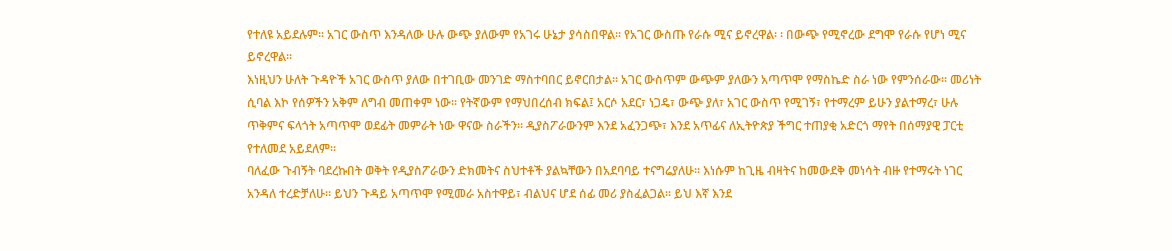የተለዩ አይደሉም፡፡ አገር ውስጥ እንዳለው ሁሉ ውጭ ያለውም የአገሩ ሁኔታ ያሳስበዋል፡፡ የአገር ውስጡ የራሱ ሚና ይኖረዋል፡ ፡ በውጭ የሚኖረው ደግሞ የራሱ የሆነ ሚና ይኖረዋል፡፡
እነዚህን ሁለት ጉዳዮች አገር ውስጥ ያለው በተገቢው መንገድ ማስተባበር ይኖርበታል፡፡ አገር ውስጥም ውጭም ያለውን አጣጥሞ የማስኬድ ስራ ነው የምንሰራው፡፡ መሪነት ሲባል እኮ የሰዎችን አቅም ለግብ መጠቀም ነው፡፡ የትኛውም የማህበረሰብ ክፍል፤ አርሶ አደር፣ ነጋዴ፣ ውጭ ያለ፣ አገር ውስጥ የሚገኝ፣ የተማረም ይሁን ያልተማረ፣ ሁሉ ጥቅምና ፍላጎት አጣጥሞ ወደፊት መምራት ነው ዋናው ስራችን፡፡ ዲያስፖራውንም እንደ አፈንጋጭ፣ እንደ አጥፊና ለኢትዮጵያ ችግር ተጠያቂ አድርጎ ማየት በሰማያዊ ፓርቲ የተለመደ አይደለም፡፡
ባለፈው ጉብኝት ባደረኩበት ወቅት የዲያስፖራውን ድክመትና ስህተቶች ያልኳቸውን በአደባባይ ተናግሬያለሁ፡፡ እነሱም ከጊዜ ብዛትና ከመውደቅ መነሳት ብዙ የተማሩት ነገር አንዳለ ተረድቻለሁ፡፡ ይህን ጉዳይ አጣጥሞ የሚመራ አስተዋይ፣ ብልህና ሆደ ሰፊ መሪ ያስፈልጋል፡፡ ይህ እኛ እንደ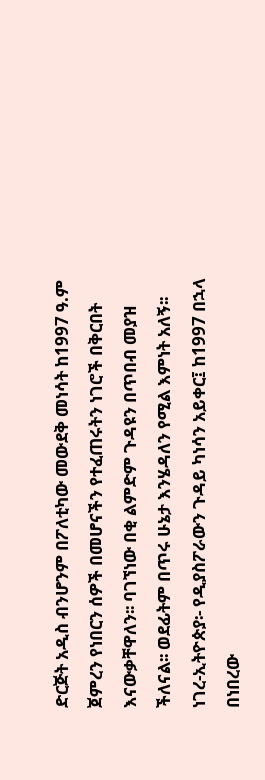ድርጅት አዲስ ብንሆንም በፖለቲካው መውደቅ መነሳት ከ1997 ዓ.ም ጀምረን የነበርን ሰዎች በመሆናችን የተፈጠሩትን ነገሮች በቅርበት እናውቃቸዋለን፡፡ ባገኘነው በቂ ልምድም ጉዳዩን በጥበብ መያዝ ችለናል፡፡ ወደፊትም በጥሩ ሁኔታ እንሄዳለን የሚል እምነት አለኝ፡፡
ነገረ-ኢትዮጵያ፡- የዲያስፖራውን ጉዳይ ካነሳን አይቀር፤ ከ1997 በኋላ በነበረው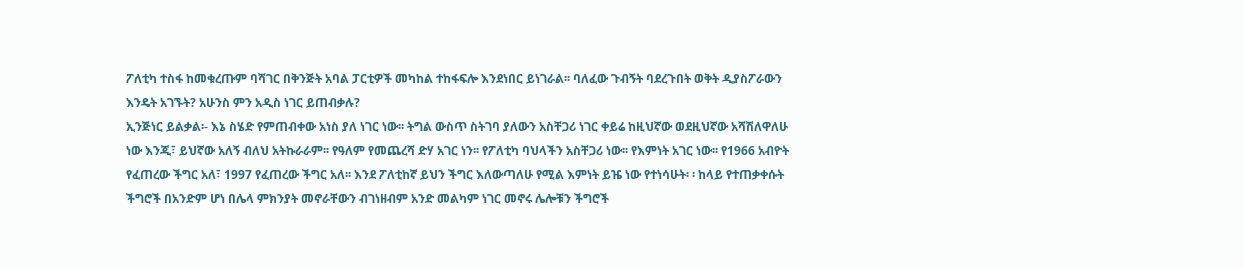ፖለቲካ ተስፋ ከመቁረጡም ባሻገር በቅንጅት አባል ፓርቲዎች መካከል ተከፋፍሎ እንደነበር ይነገራል፡፡ ባለፈው ጉብኝት ባደረጉበት ወቅት ዲያስፖራውን እንዴት አገኙት? አሁንስ ምን አዲስ ነገር ይጠብቃሉ?
ኢንጅነር ይልቃል፡- እኔ ስሄድ የምጠብቀው አነስ ያለ ነገር ነው፡፡ ትግል ውስጥ ስትገባ ያለውን አስቸጋሪ ነገር ቀይሬ ከዚህኛው ወደዚህኛው አሻሽለዋለሁ ነው እንጂ፣ ይህኛው አለኝ ብለህ አትኩራራም፡፡ የዓለም የመጨረሻ ድሃ አገር ነን፡፡ የፖለቲካ ባህላችን አስቸጋሪ ነው፡፡ የእምነት አገር ነው፡፡ የ1966 አብዮት የፈጠረው ችግር አለ፣ 1997 የፈጠረው ችግር አለ፡፡ እንደ ፖለቲከኛ ይህን ችግር እለውጣለሁ የሚል እምነት ይዤ ነው የተነሳሁት፡ ፡ ከላይ የተጠቃቀሱት ችግሮች በአንድም ሆነ በሌላ ምክንያት መኖራቸውን ብገነዘብም አንድ መልካም ነገር መኖሩ ሌሎቹን ችግሮች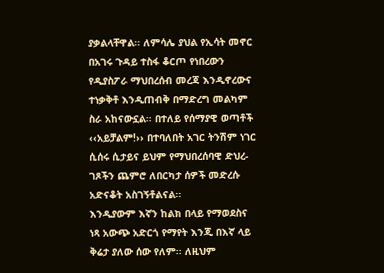ያቃልላቸዋል፡፡ ለምሳሌ ያህል የኢሳት መኖር በአገሩ ጉዳይ ተስፋ ቆርጦ የነበረውን የዲያስፖራ ማህበረሰብ መረጃ እንዲኖረውና ተነቃቅቶ እንዲጠብቅ በማድረግ መልካም ስራ አከናውኗል፡፡ በተለይ የሰማያዊ ወጣቶች ‹‹አይቻልም!›› በተባለበት አገር ትንሽም ነገር ሲሰሩ ሲታይና ይህም የማህበረሰባዊ ድህረ- ገጾችን ጨምሮ ለበርካታ ሰዎች መድረሱ አድናቆት አስገኝቶልናል፡፡
እንዲያውም እኛን ከልክ በላይ የማወደስና ነጻ አውጭ አድርጎ የማየት እንጂ በእኛ ላይ ቅሬታ ያለው ሰው የለም፡፡ ለዚህም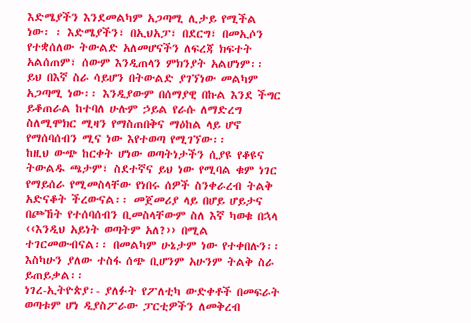እድሜያችን እንደመልካም አጋጣሚ ሊታይ የሚችል ነው፡ ፡ እድሜያችን፣ በኢህአፓ፣ በደርግ፣ በመኢሶን የተቋሰለው ትውልድ አለመሆናችን ለፍረጃ ክፍተት አልሰጠም፣ ሰውም እንዲጠላን ምክንያት አልሆነም፡፡ ይህ በእኛ ስራ ሳይሆን በትውልድ ያገኘነው መልካም አጋጣሚ ነው፡፡ እንዲያውም በሰማያዊ በኩል እንደ ችግር ይቆጠራል ከተባለ ሁሉም ኃይል የራሱ ለማድረግ ስለሚሞክር ሚዛን የማስጠበቅና ማዕከል ላይ ሆኖ የማሰባሰብን ሚና ነው እየተወጣ የሚገኘው፡፡
ከዚህ ውጭ ከርቀት ሆነው ወጣትነታችን ሲያዩ የቆዩና ትውልዱ ጫታም፣ ስደተኛና ይህ ነው የሚባል ቁም ነገር የማይሰራ የሚመስላቸው የነበሩ ሰዎች ስንቀራረብ ትልቅ አድናቆት ችረውናል፡፡ መጀመሪያ ላይ በሆይ ሆይታና በጮኸት የተሰባሰብን ቢመስላቸውም ስለ እኛ ካወቁ በኋላ ‹‹እንዲህ አይነት ወጣትም አለ?›› በሚል ተገርመውብናል፡፡ በመልካም ሁኔታም ነው የተቀበሉን፡፡ እስካሁን ያለው ተስፋ ሰጭ ቢሆንም አሁንም ትልቅ ስራ ይጠይቃል፡፡
ነገረ-ኢትዮጵያ፡- ያለፉት የፖለቲካ ውድቀቶች በመፍራት ወጣቱም ሆነ ዲያስፖራው ፓርቲዎችን ለመቅረብ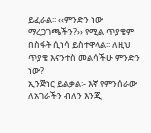ይፈራል፡፡ ‹‹ምንድን ነው ማረጋገጫችን?›› የሚል ጥያቄም በስፋት ሲነሳ ይስተዋላል፡፡ ለዚህ ጥያቄ እናንተስ መልሳችሁ ምንድን ነው?
ኢንጅነር ይልቃል፡- እኛ የምንሰራው ለአገራችን ብለን እንጂ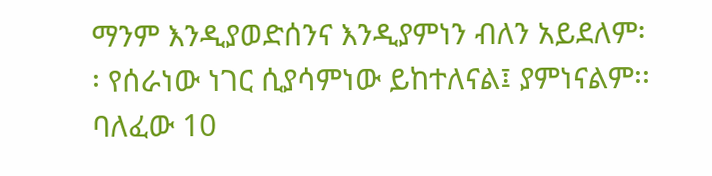ማንም እንዲያወድሰንና እንዲያምነን ብለን አይደለም፡፡ የሰራነው ነገር ሲያሳምነው ይከተለናል፤ ያምነናልም፡፡ ባለፈው 10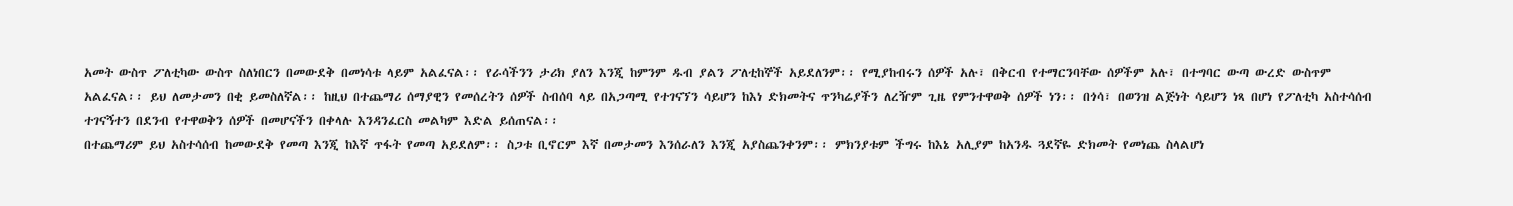አመት ውስጥ ፖለቲካው ውስጥ ስለነበርን በመውደቅ በመነሳቱ ላይም አልፈናል፡፡ የራሳችንን ታሪክ ያለን እንጂ ከምንም ዱብ ያልን ፖለቲከኞች አይደለንም፡፡ የሚያከብሩን ሰዎች አሉ፣ በቅርብ የተማርንባቸው ሰዎችም አሉ፣ በተግባር ውጣ ውረድ ውስጥም አልፈናል፡፡ ይህ ለመታመን በቂ ይመስለኛል፡፡ ከዚህ በተጨማሪ ሰማያዊን የመሰረትን ሰዎች ስብሰባ ላይ በአጋጣሚ የተገናኘን ሳይሆን ከእነ ድክመትና ጥንካሬያችን ለረዥም ጊዜ የምንተዋወቅ ሰዎች ነን፡፡ በጎሳ፣ በወንዝ ልጅነት ሳይሆን ነጻ በሆነ የፖለቲካ አስተሳሰብ ተገናኝተን በደንብ የተዋወቅን ሰዎች በመሆናችን በቀላሉ እንዳንፈርስ መልካም እድል ይሰጠናል፡፡
በተጨማሪም ይህ አስተሳሰብ ከመውደቅ የመጣ እንጂ ከእኛ ጥፋት የመጣ አይደለም፡፡ ስጋቱ ቢኖርም እኛ በመታመን እንሰራለን እንጂ አያስጨንቀንም፡፡ ምክንያቱም ችግሩ ከእኔ አሊያም ከአንዱ ጓደኛዬ ድክመት የመነጨ ስላልሆነ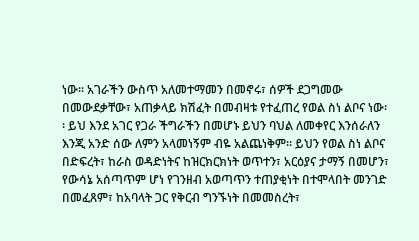ነው፡፡ አገራችን ውስጥ አለመተማመን በመኖሩ፣ ሰዎች ደጋግመው በመውደቃቸው፣ አጠቃላይ ክሽፈት በመብዛቱ የተፈጠረ የወል ስነ ልቦና ነው፡፡ ይህ እንደ አገር የጋራ ችግራችን በመሆኑ ይህን ባህል ለመቀየር እንሰራለን እንጂ አንድ ሰው ለምን አላመነኝም ብዬ አልጨነቅም፡፡ ይህን የወል ስነ ልቦና በድፍረት፣ ከራስ ወዳድነትና ከዝርክርክነት ወጥተን፣ አርዕያና ታማኝ በመሆን፣ የውሳኔ አሰጣጥም ሆነ የገንዘብ አወጣጥን ተጠያቂነት በተሞላበት መንገድ በመፈጸም፣ ከአባላት ጋር የቅርብ ግንኙነት በመመስረት፣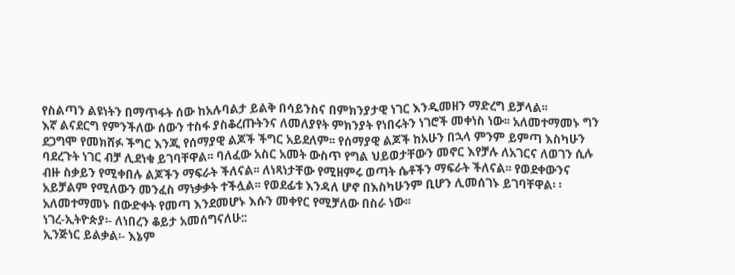የስልጣን ልዩነትን በማጥፋት ሰው ከአሉባልታ ይልቅ በሳይንስና በምክንያታዊ ነገር እንዲመዘን ማድረግ ይቻላል፡፡
እኛ ልናደርግ የምንችለው ሰውን ተስፋ ያስቆረጡትንና ለመለያየት ምክንያት የነበሩትን ነገሮች መቀነስ ነው፡፡ አለመተማመኑ ግን ደጋግሞ የመክሸፉ ችግር እንጂ የሰማያዊ ልጆች ችግር አይደለም፡፡ የሰማያዊ ልጆች ከአሁን በኋላ ምንም ይምጣ እስካሁን ባደረጉት ነገር ብቻ ሊደነቁ ይገባቸዋል፡፡ ባለፈው አስር አመት ውስጥ የግል ህይወታቸውን መኖር እየቻሉ ለአገርና ለወገን ሲሉ ብዙ ስቃይን የሚቀበሉ ልጆችን ማፍራት ችለናል፡፡ ለነጻነታቸው የሚዘምሩ ወጣት ሴቶችን ማፍራት ችለናል፡፡ የወደቀውንና አይቻልም የሚለውን መንፈስ ማነቃቃት ተችሏል፡፡ የወደፊቱ እንዳለ ሆኖ በእስካሁንም ቢሆን ሊመሰገኑ ይገባቸዋል፡ ፡ አለመተማመኑ በውድቀት የመጣ እንደመሆኑ እሱን መቀየር የሚቻለው በስራ ነው፡፡
ነገረ-ኢትዮጵያ፡- ለነበረን ቆይታ አመሰግናለሁ::
ኢንጅነር ይልቃል፡- እኔም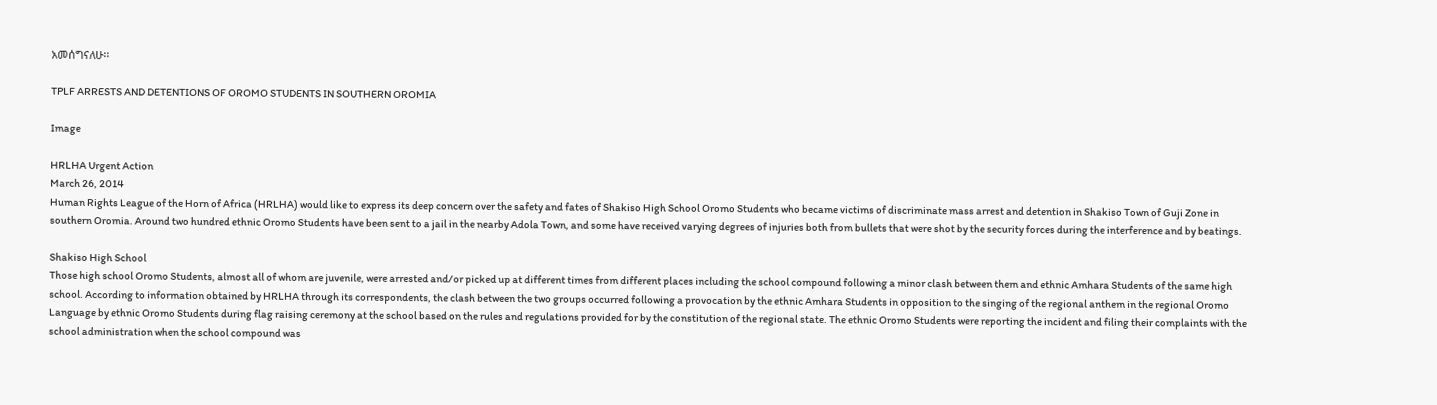አመሰግናለሁ፡፡

TPLF ARRESTS AND DETENTIONS OF OROMO STUDENTS IN SOUTHERN OROMIA

Image

HRLHA Urgent Action
March 26, 2014
Human Rights League of the Horn of Africa (HRLHA) would like to express its deep concern over the safety and fates of Shakiso High School Oromo Students who became victims of discriminate mass arrest and detention in Shakiso Town of Guji Zone in southern Oromia. Around two hundred ethnic Oromo Students have been sent to a jail in the nearby Adola Town, and some have received varying degrees of injuries both from bullets that were shot by the security forces during the interference and by beatings.

Shakiso High School
Those high school Oromo Students, almost all of whom are juvenile, were arrested and/or picked up at different times from different places including the school compound following a minor clash between them and ethnic Amhara Students of the same high school. According to information obtained by HRLHA through its correspondents, the clash between the two groups occurred following a provocation by the ethnic Amhara Students in opposition to the singing of the regional anthem in the regional Oromo Language by ethnic Oromo Students during flag raising ceremony at the school based on the rules and regulations provided for by the constitution of the regional state. The ethnic Oromo Students were reporting the incident and filing their complaints with the school administration when the school compound was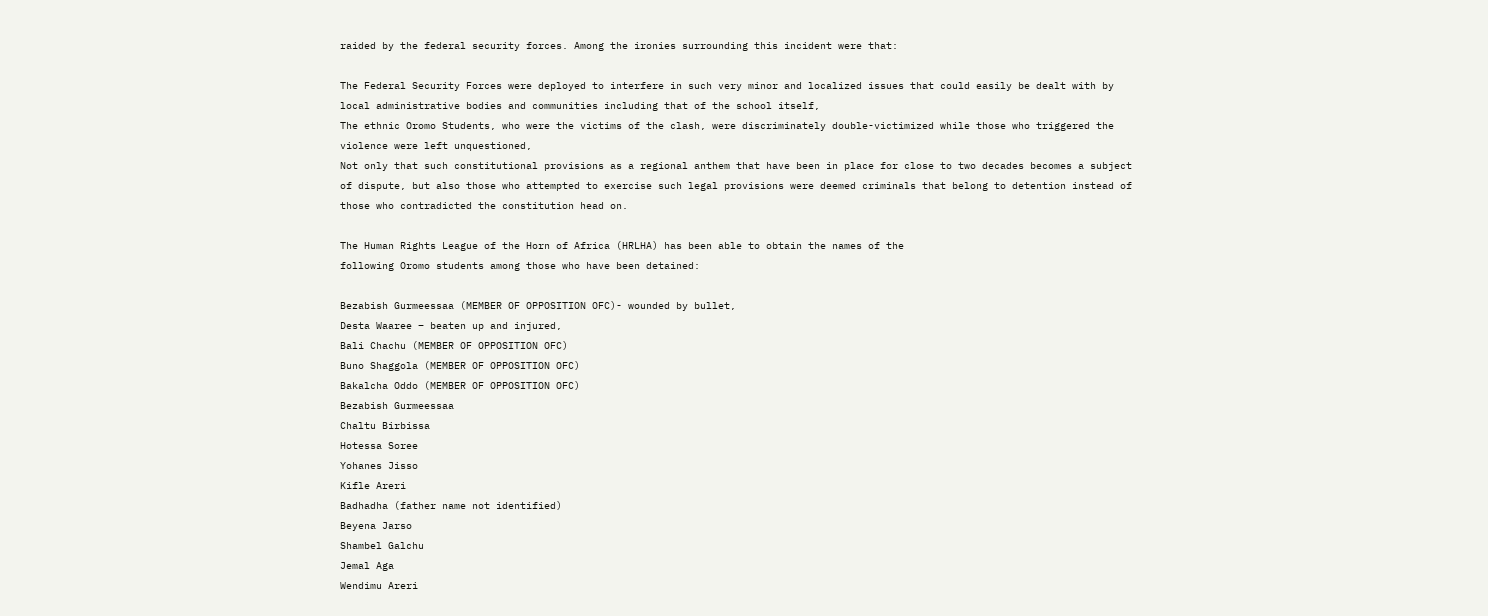raided by the federal security forces. Among the ironies surrounding this incident were that:

The Federal Security Forces were deployed to interfere in such very minor and localized issues that could easily be dealt with by local administrative bodies and communities including that of the school itself,
The ethnic Oromo Students, who were the victims of the clash, were discriminately double-victimized while those who triggered the violence were left unquestioned,
Not only that such constitutional provisions as a regional anthem that have been in place for close to two decades becomes a subject of dispute, but also those who attempted to exercise such legal provisions were deemed criminals that belong to detention instead of those who contradicted the constitution head on.

The Human Rights League of the Horn of Africa (HRLHA) has been able to obtain the names of the
following Oromo students among those who have been detained:

Bezabish Gurmeessaa (MEMBER OF OPPOSITION OFC)- wounded by bullet,
Desta Waaree – beaten up and injured,
Bali Chachu (MEMBER OF OPPOSITION OFC)
Buno Shaggola (MEMBER OF OPPOSITION OFC)
Bakalcha Oddo (MEMBER OF OPPOSITION OFC)
Bezabish Gurmeessaa
Chaltu Birbissa
Hotessa Soree
Yohanes Jisso
Kifle Areri
Badhadha (father name not identified)
Beyena Jarso
Shambel Galchu
Jemal Aga
Wendimu Areri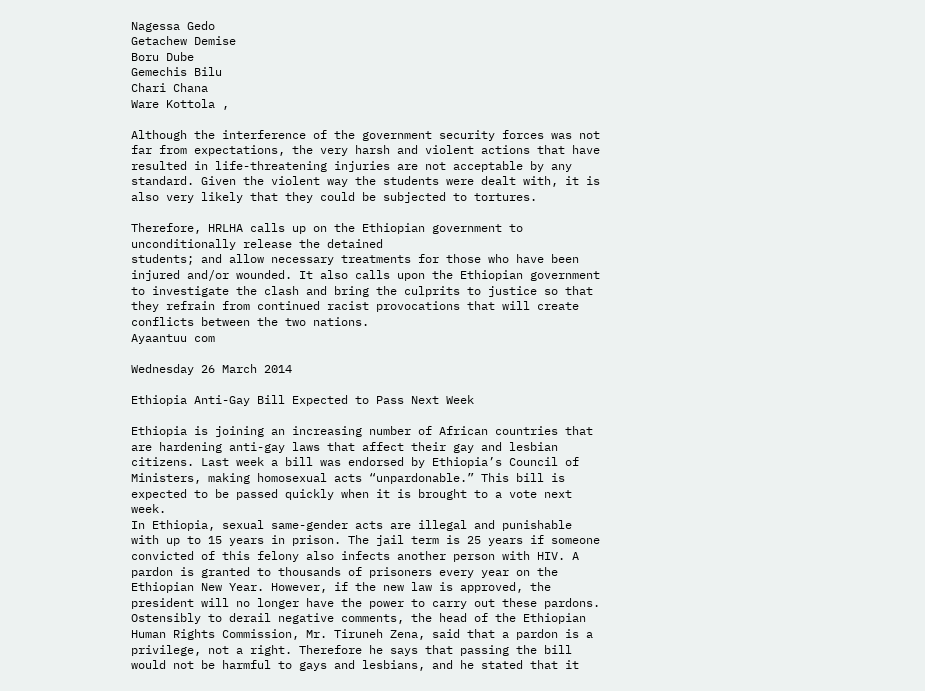Nagessa Gedo
Getachew Demise
Boru Dube
Gemechis Bilu
Chari Chana
Ware Kottola ,

Although the interference of the government security forces was not far from expectations, the very harsh and violent actions that have resulted in life-threatening injuries are not acceptable by any standard. Given the violent way the students were dealt with, it is also very likely that they could be subjected to tortures.

Therefore, HRLHA calls up on the Ethiopian government to unconditionally release the detained
students; and allow necessary treatments for those who have been injured and/or wounded. It also calls upon the Ethiopian government to investigate the clash and bring the culprits to justice so that they refrain from continued racist provocations that will create conflicts between the two nations.
Ayaantuu com

Wednesday 26 March 2014

Ethiopia Anti-Gay Bill Expected to Pass Next Week

Ethiopia is joining an increasing number of African countries that are hardening anti-gay laws that affect their gay and lesbian citizens. Last week a bill was endorsed by Ethiopia’s Council of Ministers, making homosexual acts “unpardonable.” This bill is expected to be passed quickly when it is brought to a vote next week.
In Ethiopia, sexual same-gender acts are illegal and punishable with up to 15 years in prison. The jail term is 25 years if someone convicted of this felony also infects another person with HIV. A pardon is granted to thousands of prisoners every year on the Ethiopian New Year. However, if the new law is approved, the president will no longer have the power to carry out these pardons.
Ostensibly to derail negative comments, the head of the Ethiopian Human Rights Commission, Mr. Tiruneh Zena, said that a pardon is a privilege, not a right. Therefore he says that passing the bill would not be harmful to gays and lesbians, and he stated that it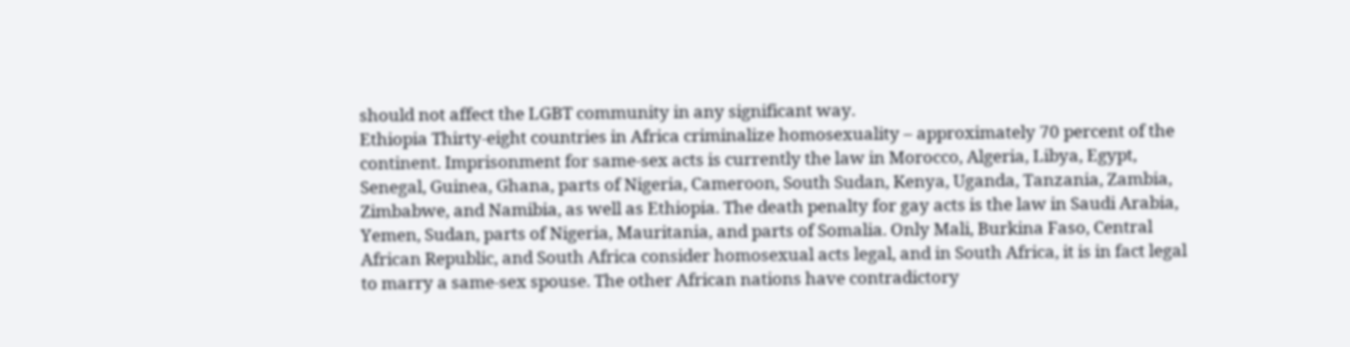should not affect the LGBT community in any significant way.
Ethiopia Thirty-eight countries in Africa criminalize homosexuality – approximately 70 percent of the continent. Imprisonment for same-sex acts is currently the law in Morocco, Algeria, Libya, Egypt, Senegal, Guinea, Ghana, parts of Nigeria, Cameroon, South Sudan, Kenya, Uganda, Tanzania, Zambia, Zimbabwe, and Namibia, as well as Ethiopia. The death penalty for gay acts is the law in Saudi Arabia, Yemen, Sudan, parts of Nigeria, Mauritania, and parts of Somalia. Only Mali, Burkina Faso, Central African Republic, and South Africa consider homosexual acts legal, and in South Africa, it is in fact legal to marry a same-sex spouse. The other African nations have contradictory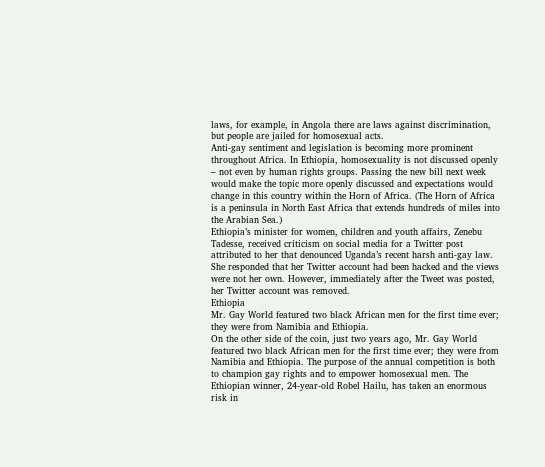laws, for example, in Angola there are laws against discrimination, but people are jailed for homosexual acts.
Anti-gay sentiment and legislation is becoming more prominent throughout Africa. In Ethiopia, homosexuality is not discussed openly – not even by human rights groups. Passing the new bill next week would make the topic more openly discussed and expectations would change in this country within the Horn of Africa. (The Horn of Africa is a peninsula in North East Africa that extends hundreds of miles into the Arabian Sea.)
Ethiopia’s minister for women, children and youth affairs, Zenebu Tadesse, received criticism on social media for a Twitter post attributed to her that denounced Uganda’s recent harsh anti-gay law. She responded that her Twitter account had been hacked and the views were not her own. However, immediately after the Tweet was posted, her Twitter account was removed.
Ethiopia
Mr. Gay World featured two black African men for the first time ever; they were from Namibia and Ethiopia.
On the other side of the coin, just two years ago, Mr. Gay World featured two black African men for the first time ever; they were from Namibia and Ethiopia. The purpose of the annual competition is both to champion gay rights and to empower homosexual men. The Ethiopian winner, 24-year-old Robel Hailu, has taken an enormous risk in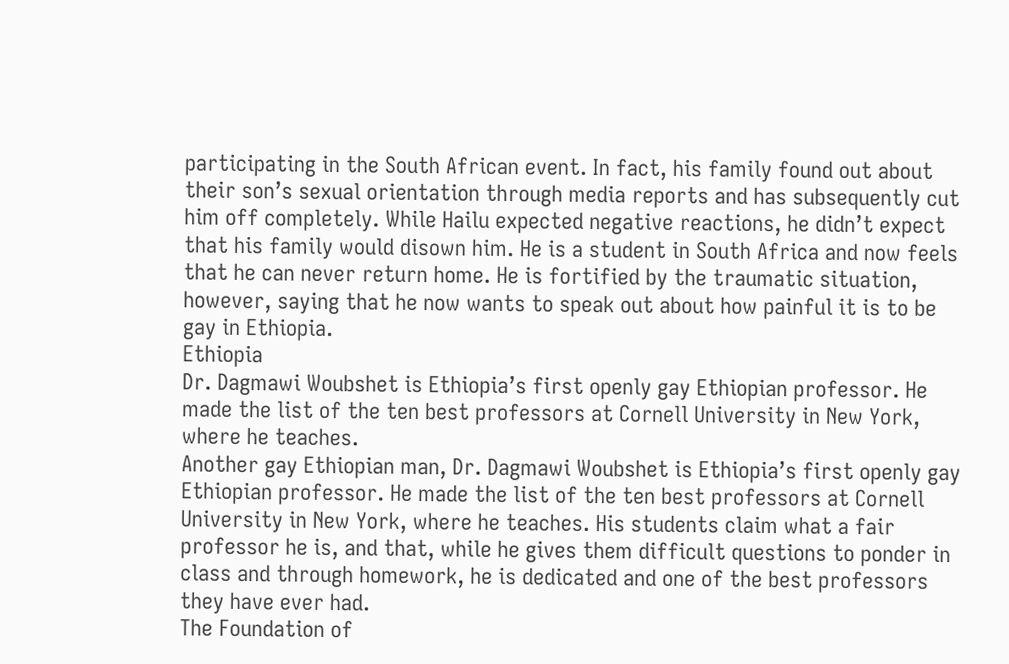participating in the South African event. In fact, his family found out about their son’s sexual orientation through media reports and has subsequently cut him off completely. While Hailu expected negative reactions, he didn’t expect that his family would disown him. He is a student in South Africa and now feels that he can never return home. He is fortified by the traumatic situation, however, saying that he now wants to speak out about how painful it is to be gay in Ethiopia.
Ethiopia
Dr. Dagmawi Woubshet is Ethiopia’s first openly gay Ethiopian professor. He made the list of the ten best professors at Cornell University in New York, where he teaches.
Another gay Ethiopian man, Dr. Dagmawi Woubshet is Ethiopia’s first openly gay Ethiopian professor. He made the list of the ten best professors at Cornell University in New York, where he teaches. His students claim what a fair professor he is, and that, while he gives them difficult questions to ponder in class and through homework, he is dedicated and one of the best professors they have ever had.
The Foundation of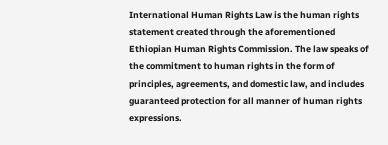International Human Rights Law is the human rights statement created through the aforementioned Ethiopian Human Rights Commission. The law speaks of the commitment to human rights in the form of principles, agreements, and domestic law, and includes guaranteed protection for all manner of human rights expressions.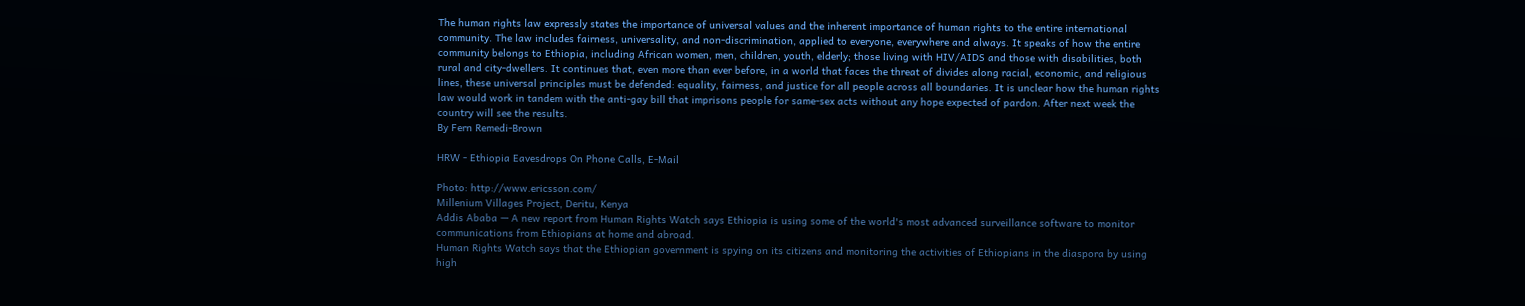The human rights law expressly states the importance of universal values and the inherent importance of human rights to the entire international community. The law includes fairness, universality, and non-discrimination, applied to everyone, everywhere and always. It speaks of how the entire community belongs to Ethiopia, including African women, men, children, youth, elderly; those living with HIV/AIDS and those with disabilities, both rural and city-dwellers. It continues that, even more than ever before, in a world that faces the threat of divides along racial, economic, and religious lines, these universal principles must be defended: equality, fairness, and justice for all people across all boundaries. It is unclear how the human rights law would work in tandem with the anti-gay bill that imprisons people for same-sex acts without any hope expected of pardon. After next week the country will see the results.
By Fern Remedi-Brown

HRW - Ethiopia Eavesdrops On Phone Calls, E-Mail

Photo: http://www.ericsson.com/
Millenium Villages Project, Deritu, Kenya
Addis Ababa — A new report from Human Rights Watch says Ethiopia is using some of the world's most advanced surveillance software to monitor communications from Ethiopians at home and abroad.
Human Rights Watch says that the Ethiopian government is spying on its citizens and monitoring the activities of Ethiopians in the diaspora by using high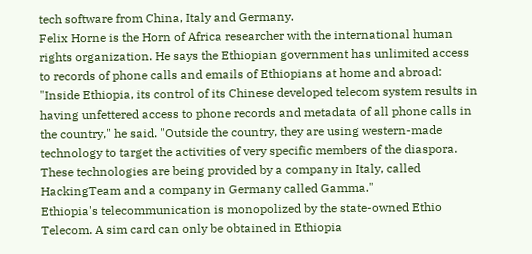tech software from China, Italy and Germany.
Felix Horne is the Horn of Africa researcher with the international human rights organization. He says the Ethiopian government has unlimited access to records of phone calls and emails of Ethiopians at home and abroad:
"Inside Ethiopia, its control of its Chinese developed telecom system results in having unfettered access to phone records and metadata of all phone calls in the country," he said. "Outside the country, they are using western-made technology to target the activities of very specific members of the diaspora. These technologies are being provided by a company in Italy, called HackingTeam and a company in Germany called Gamma."
Ethiopia's telecommunication is monopolized by the state-owned Ethio Telecom. A sim card can only be obtained in Ethiopia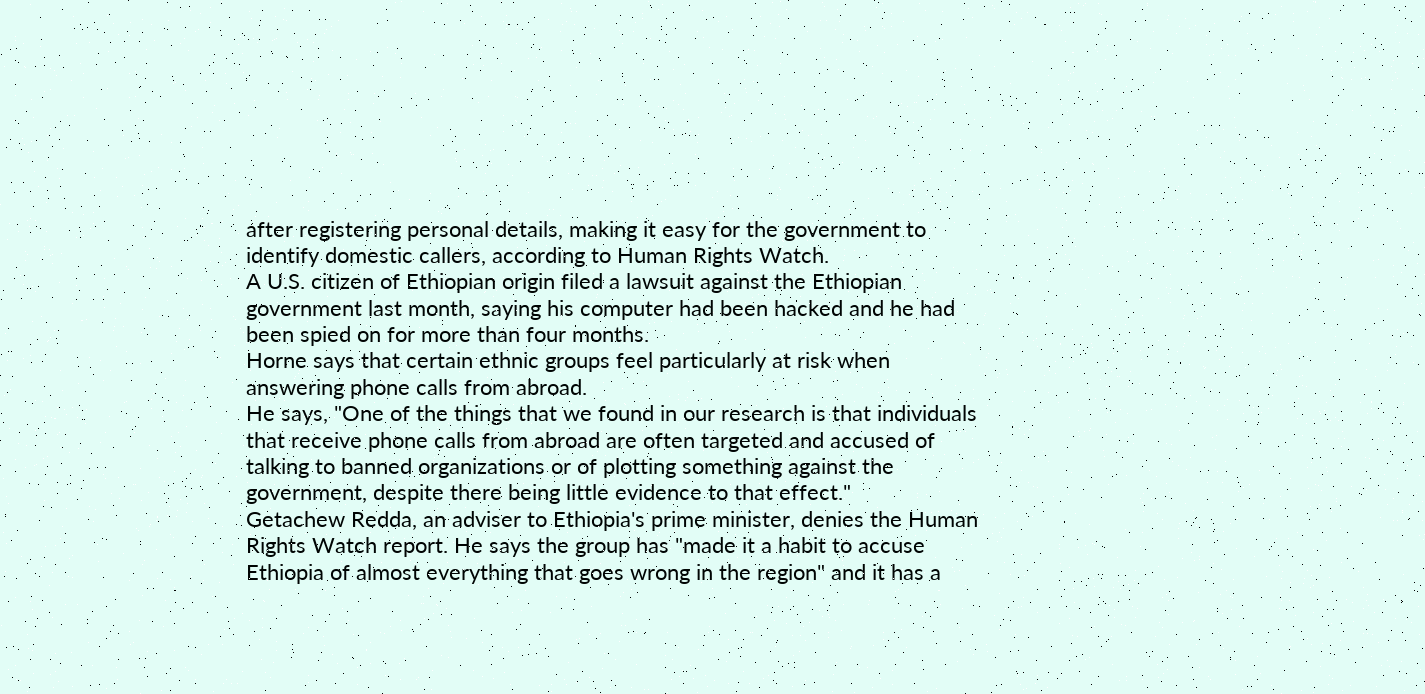after registering personal details, making it easy for the government to identify domestic callers, according to Human Rights Watch.
A U.S. citizen of Ethiopian origin filed a lawsuit against the Ethiopian government last month, saying his computer had been hacked and he had been spied on for more than four months.
Horne says that certain ethnic groups feel particularly at risk when answering phone calls from abroad.
He says, "One of the things that we found in our research is that individuals that receive phone calls from abroad are often targeted and accused of talking to banned organizations or of plotting something against the government, despite there being little evidence to that effect."
Getachew Redda, an adviser to Ethiopia's prime minister, denies the Human Rights Watch report. He says the group has "made it a habit to accuse Ethiopia of almost everything that goes wrong in the region" and it has a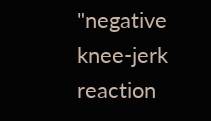"negative knee-jerk reaction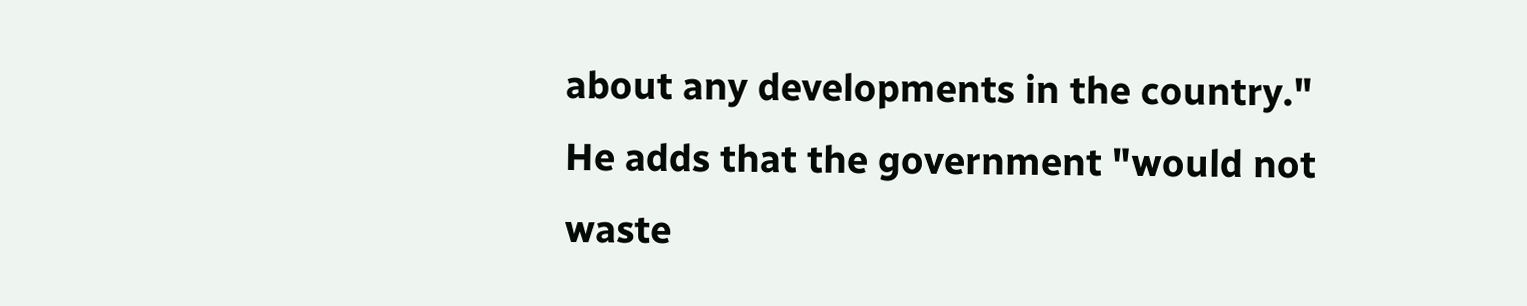about any developments in the country."
He adds that the government "would not waste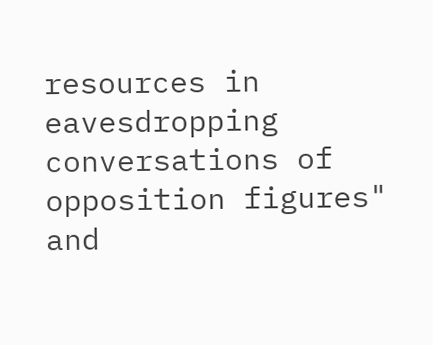resources in eavesdropping conversations of opposition figures" and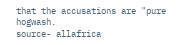that the accusations are "pure hogwash.
source- allafrica